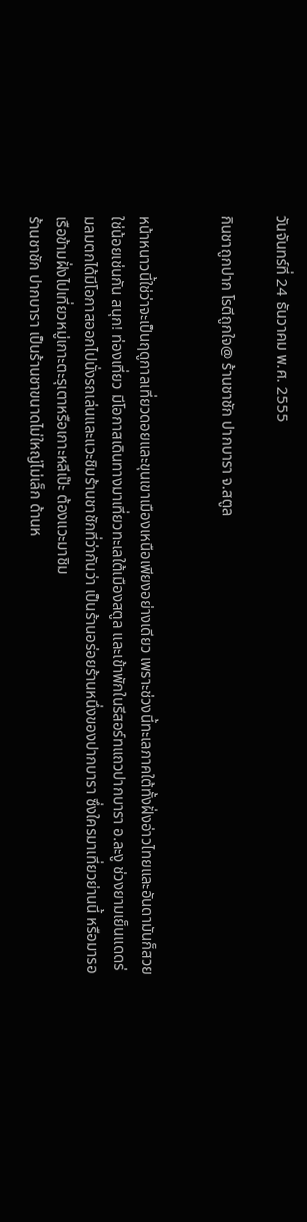วันจันทร์ที่ 24 ธันวาคม พ.ศ. 2555

กินชาถูกปาก โรตีถูกใจ@ ร้านชาชัก ปากบารา จ.สตูล


หน้าหนาวนี้ใช่ว่าจะเป็นฤดูกาลเที่ยวดอยและขุนเขาเมืองเหนือเพียงอย่างเดียว เพราะช่วงนี้ทะเลภาคใต้ทั้งฝั่งอ่าวไทยและอันดามันก็สวยใช่น้อยเช่นกัน สนุก! ท่องเที่ยว มีโอกาสเดินทางมาเที่ยวทะเลใต้เมืองสตูล และเข้าพักในรีสอร์ทแถวปากบารา อ.ละงู ช่วงยามเย็นแดดร่มลมตกได้มีโอกาสออกไปนั่งรถเล่นและแวะชิมร้านชาชักที่ว่ากันว่า เป็นร้านอร่อยร้านหนึ่งของปากบารา ซึ่งใครมาเที่ยวย่านนี้ หรือมารอเรือข้ามฝั่งไปเที่ยวหมู่เกาะตะรุเตาหรือเกาะหลีเป๊ะ ต้องแวะมาชิม
ร้านชาชัก ปากบารา เป็นร้านชาขนาดไม่ใหญ่ไม่เล็ก ด้านห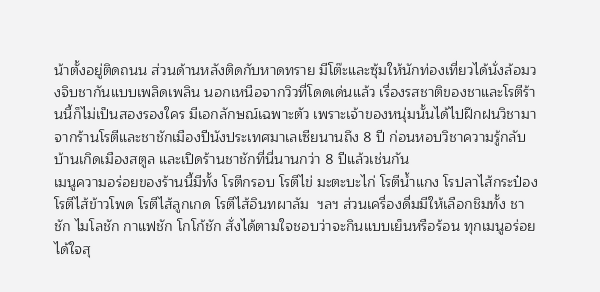น้าตั้งอยู่ติดถนน ส่วนด้านหลังติดกับหาดทราย มีโต๊ะและซุ้มให้นักท่องเที่ยวได้นั่งล้อมวงจิบชากันแบบเพลิดเพลิน นอกเหนือจากวิวที่โดดเด่นแล้ว เรื่องรสชาติของชาและโรตีร้านนี้ก็ไม่เป็นสองรองใคร มีเอกลักษณ์เฉพาะตัว เพราะเจ้าของหนุ่มนั้นได้ไปฝึกฝนวิชามาจากร้านโรตีและชาชักเมืองปีนังประเทศมาเลเซียนานถึง 8 ปี ก่อนหอบวิชาความรู้กลับบ้านเกิดเมืองสตูล และเปิดร้านชาชักที่นี่นานกว่า 8 ปีแล้วเช่นกัน
เมนูความอร่อยของร้านนี้มีทั้ง โรตีกรอบ โรตีไข่ มะตะบะไก่ โรตีน้ำแกง โรปลาไส้กระป๋อง โรตีไส้ข้าวโพด โรตีไส้ลูกเกด โรตีไส้อินทผาลัม  ฯลฯ ส่วนเครื่องดื่มมีให้เลือกชิมทั้ง ชาชัก ไมโลชัก กาแฟชัก โกโก้ชัก สั่งได้ตามใจชอบว่าจะกินแบบเย็นหรือร้อน ทุกเมนูอร่อยได้ใจสุ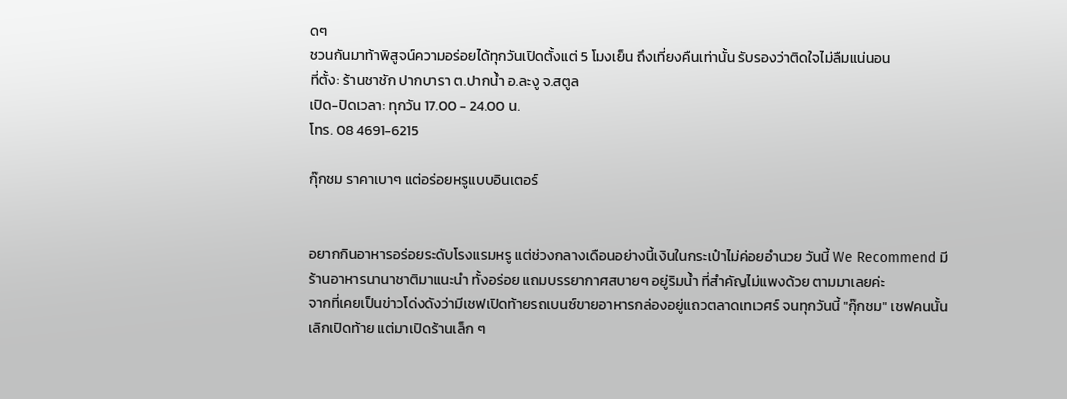ดๆ
ชวนกันมาท้าพิสูจน์ความอร่อยได้ทุกวันเปิดตั้งแต่ 5 โมงเย็น ถึงเที่ยงคืนเท่านั้น รับรองว่าติดใจไม่ลืมแน่นอน
ที่ตั้ง: ร้านชาชัก ปากบารา ต.ปากน้ำ อ.ละงู จ.สตูล
เปิด-ปิดเวลา: ทุกวัน 17.00 - 24.00 น.
โทร. 08 4691-6215

กุ๊กชม ราคาเบาๆ แต่อร่อยหรูแบบอินเตอร์


อยากกินอาหารอร่อยระดับโรงแรมหรู แต่ช่วงกลางเดือนอย่างนี้เงินในกระเป๋าไม่ค่อยอำนวย วันนี้ We Recommend มีร้านอาหารนานาชาติมาแนะนำ ทั้งอร่อย แถมบรรยากาศสบายๆ อยู่ริมน้ำ ที่สำคัญไม่แพงด้วย ตามมาเลยค่ะ
จากที่เคยเป็นข่าวโด่งดังว่ามีเชฟเปิดท้ายรถเบนซ์ขายอาหารกล่องอยู่แถวตลาดเทเวศร์ จนทุกวันนี้ "กุ๊กชม" เชฟคนนั้น เลิกเปิดท้าย แต่มาเปิดร้านเล็ก ๆ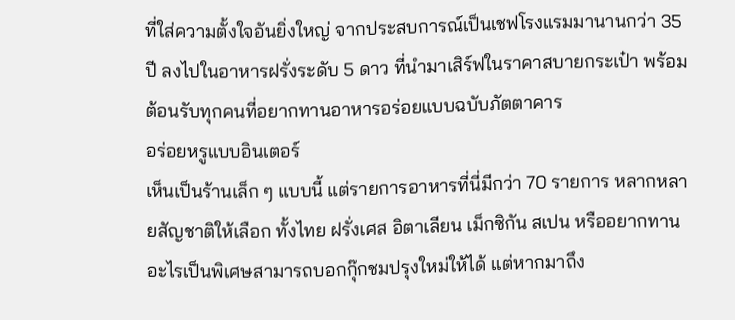ที่ใส่ความตั้งใจอันยิ่งใหญ่ จากประสบการณ์เป็นเชฟโรงแรมมานานกว่า 35 ปี ลงไปในอาหารฝรั่งระดับ 5 ดาว ที่นำมาเสิร์ฟในราคาสบายกระเป๋า พร้อมต้อนรับทุกคนที่อยากทานอาหารอร่อยแบบฉบับภัตตาคาร
อร่อยหรูแบบอินเตอร์
เห็นเป็นร้านเล็ก ๆ แบบนี้ แต่รายการอาหารที่นี่มีกว่า 70 รายการ หลากหลายสัญชาติให้เลือก ทั้งไทย ฝรั่งเศส อิตาเลียน เม็กซิกัน สเปน หรืออยากทานอะไรเป็นพิเศษสามารถบอกกุ๊กชมปรุงใหม่ให้ได้ แต่หากมาถึง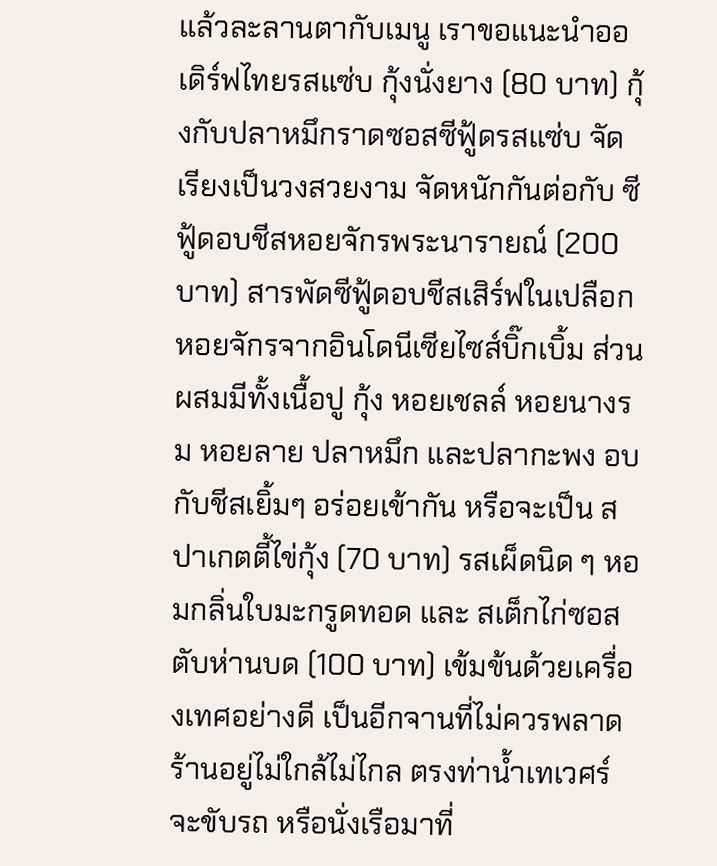แล้วละลานตากับเมนู เราขอแนะนำออเดิร์ฟไทยรสแซ่บ กุ้งนั่งยาง (80 บาท) กุ้งกับปลาหมึกราดซอสซีฟู้ดรสแซ่บ จัดเรียงเป็นวงสวยงาม จัดหนักกันต่อกับ ซีฟู้ดอบชีสหอยจักรพระนารายณ์ (200 บาท) สารพัดซีฟู้ดอบชีสเสิร์ฟในเปลือกหอยจักรจากอินโดนีเซียไซส์บิ๊กเบิ้ม ส่วนผสมมีทั้งเนื้อปู กุ้ง หอยเชลล์ หอยนางรม หอยลาย ปลาหมึก และปลากะพง อบกับชีสเยิ้มๆ อร่อยเข้ากัน หรือจะเป็น สปาเกตตี้ไข่กุ้ง (70 บาท) รสเผ็ดนิด ๆ หอมกลิ่นใบมะกรูดทอด และ สเต็กไก่ซอสตับห่านบด (100 บาท) เข้มข้นด้วยเครื่องเทศอย่างดี เป็นอีกจานที่ไม่ควรพลาด
ร้านอยู่ไม่ใกล้ไม่ไกล ตรงท่าน้ำเทเวศร์ จะขับรถ หรือนั่งเรือมาที่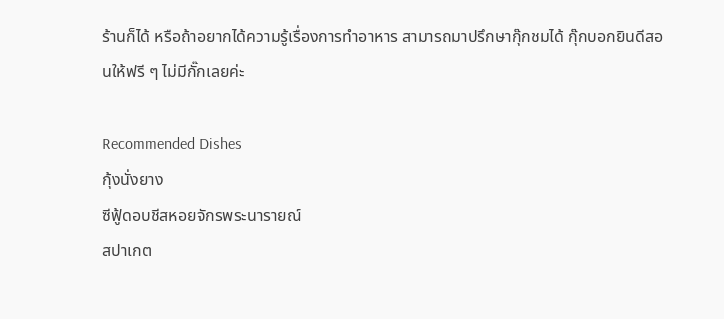ร้านก็ได้ หรือถ้าอยากได้ความรู้เรื่องการทำอาหาร สามารถมาปรึกษากุ๊กชมได้ กุ๊กบอกยินดีสอนให้ฟรี ๆ ไม่มีกั๊กเลยค่ะ

Recommended Dishes
กุ้งนั่งยาง
ซีฟู้ดอบชีสหอยจักรพระนารายณ์
สปาเกต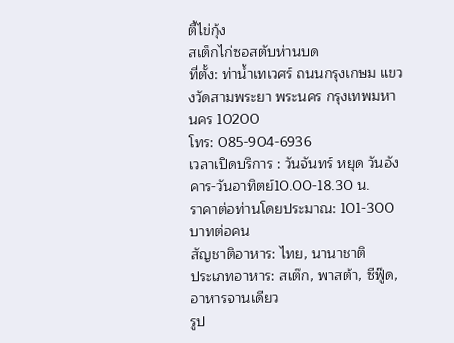ตี้ไข่กุ้ง
สเต็กไก่ซอสตับห่านบด
ที่ตั้ง: ท่าน้ำเทเวศร์ ถนนกรุงเกษม แขวงวัดสามพระยา พระนคร กรุงเทพมหานคร 10200
โทร: 085-904-6936
เวลาเปิดบริการ : วันจันทร์ หยุด วันอังคาร-วันอาทิตย์10.00-18.30 น.
ราคาต่อท่านโดยประมาณ: 101-300 บาทต่อคน
สัญชาติอาหาร: ไทย, นานาชาติ
ประเภทอาหาร: สเต๊ก, พาสต้า, ซีฟู๊ด, อาหารจานเดียว
รูป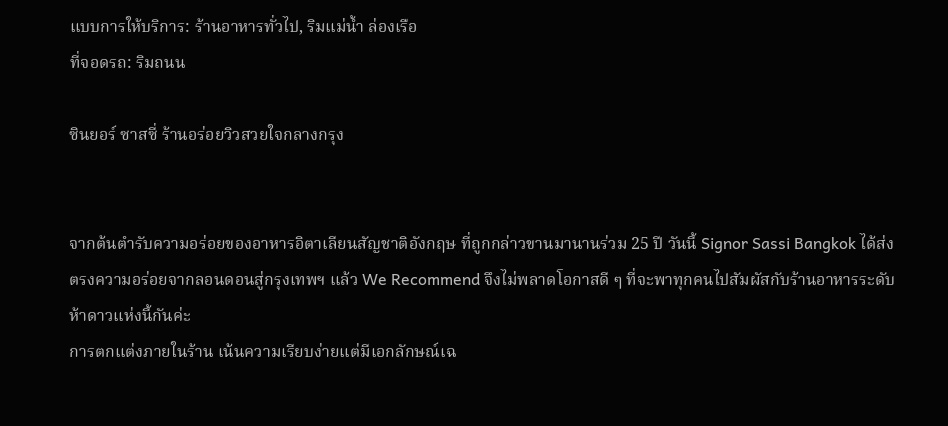แบบการให้บริการ: ร้านอาหารทั่วไป, ริมแม่น้ำ ล่องเรือ
ที่จอดรถ: ริมถนน

ซินยอร์ ซาสซี่ ร้านอร่อยวิวสวยใจกลางกรุง


จากต้นตำรับความอร่อยของอาหารอิตาเลียนสัญชาติอังกฤษ ที่ถูกกล่าวขานมานานร่วม 25 ปี วันนี้ Signor Sassi Bangkok ได้ส่งตรงความอร่อยจากลอนดอนสู่กรุงเทพฯ แล้ว We Recommend จึงไม่พลาดโอกาสดี ๆ ที่จะพาทุกคนไปสัมผัสกับร้านอาหารระดับห้าดาวแห่งนี้กันค่ะ
การตกแต่งภายในร้าน เน้นความเรียบง่ายแต่มีเอกลักษณ์เฉ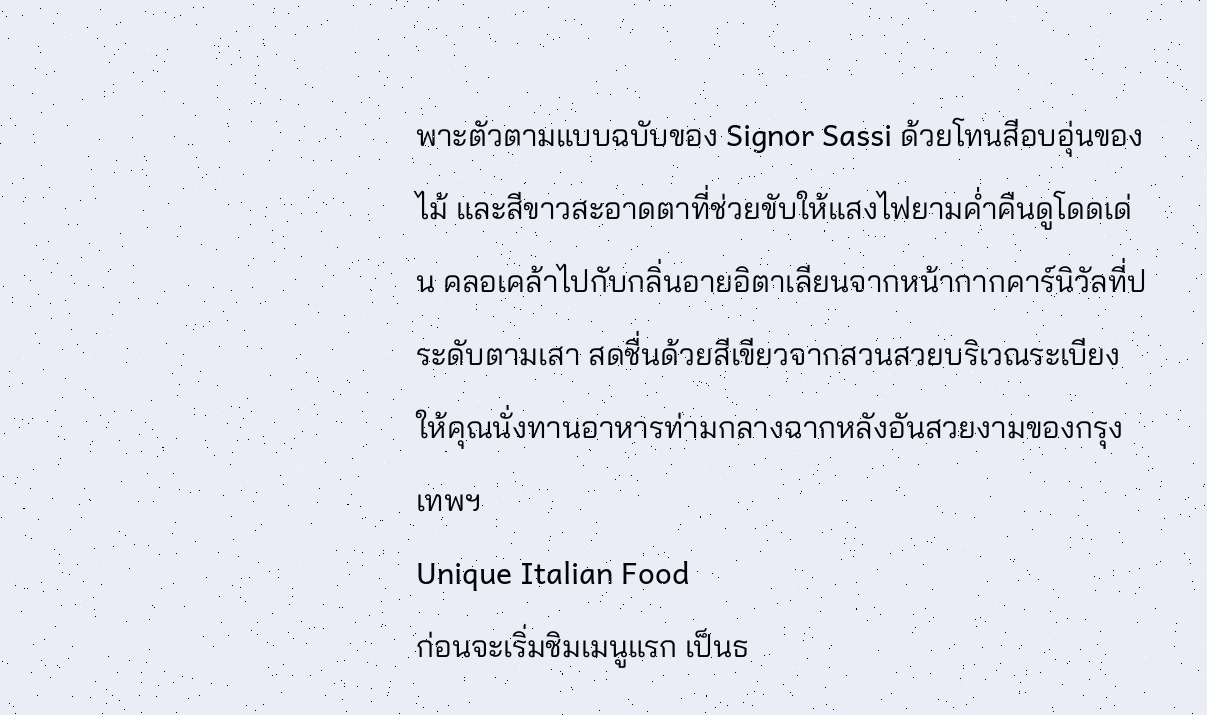พาะตัวตามแบบฉบับของ Signor Sassi ด้วยโทนสีอบอุ่นของไม้ และสีขาวสะอาดตาที่ช่วยขับให้แสงไฟยามค่ำคืนดูโดดเด่น คลอเคล้าไปกับกลิ่นอายอิตาเลียนจากหน้ากากคาร์นิวัลที่ประดับตามเสา สดชื่นด้วยสีเขียวจากสวนสวยบริเวณระเบียง ให้คุณนั่งทานอาหารท่ามกลางฉากหลังอันสวยงามของกรุงเทพฯ
Unique Italian Food
ก่อนจะเริ่มชิมเมนูแรก เป็นธ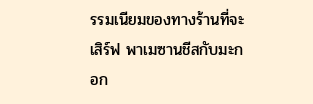รรมเนียมของทางร้านที่จะเสิร์ฟ พาเมซานชีสกับมะกอก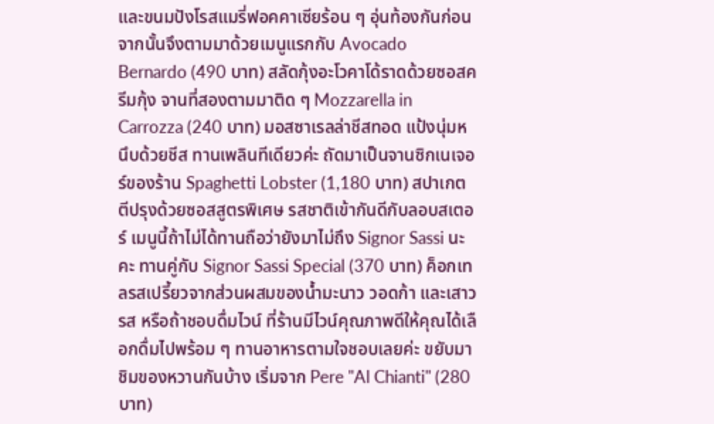และขนมปังโรสแมรี่ฟอคคาเซียร้อน ๆ อุ่นท้องกันก่อน จากนั้นจึงตามมาด้วยเมนูแรกกับ Avocado Bernardo (490 บาท) สลัดกุ้งอะโวคาโด้ราดด้วยซอสครีมกุ้ง จานที่สองตามมาติด ๆ Mozzarella in Carrozza (240 บาท) มอสซาเรลล่าชีสทอด แป้งนุ่มหนึบด้วยชีส ทานเพลินทีเดียวค่ะ ถัดมาเป็นจานซิกเนเจอร์ของร้าน Spaghetti Lobster (1,180 บาท) สปาเกตตีปรุงด้วยซอสสูตรพิเศษ รสชาติเข้ากันดีกับลอบสเตอร์ เมนูนี้ถ้าไม่ได้ทานถือว่ายังมาไม่ถึง Signor Sassi นะคะ ทานคู่กับ Signor Sassi Special (370 บาท) ค็อกเทลรสเปรี้ยวจากส่วนผสมของน้ำมะนาว วอดก้า และเสาวรส หรือถ้าชอบดื่มไวน์ ที่ร้านมีไวน์คุณภาพดีให้คุณได้เลือกดื่มไปพร้อม ๆ ทานอาหารตามใจชอบเลยค่ะ ขยับมาชิมของหวานกันบ้าง เริ่มจาก Pere "Al Chianti" (280 บาท)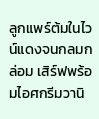ลูกแพร์ต้มในไวน์แดงจนกลมกล่อม เสิร์ฟพร้อมไอศกรีมวานิ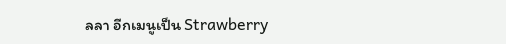ลลา อีกเมนูเป็น Strawberry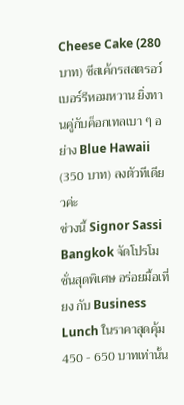Cheese Cake (280 บาท) ชีสเค้กรสสตรอว์เบอร์รีหอมหวาน ยิ่งทานคู่กับค็อกเทลเบา ๆ อย่าง Blue Hawaii (350 บาท) ลงตัวทีเดียวค่ะ
ช่วงนี้ Signor Sassi Bangkok จัดโปรโมชั่นสุดพิเศษ อร่อยมื้อเที่ยง กับ Business Lunch ในราคาสุดคุ้ม 450 - 650 บาทเท่านั้น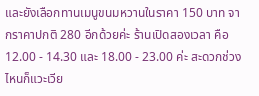และยังเลือกทานเมนูขนมหวานในราคา 150 บาท จากราคาปกติ 280 อีกด้วยค่ะ ร้านเปิดสองเวลา คือ 12.00 - 14.30 และ 18.00 - 23.00 ค่ะ สะดวกช่วงไหนก็แวะเวีย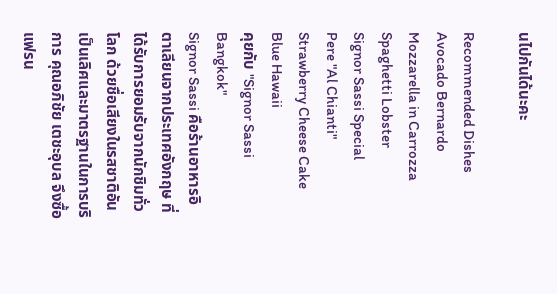นไปกันได้นะคะ

Recommended Dishes
Avocado Bernardo
Mozzarella in Carrozza
Spaghetti Lobster
Signor Sassi Special
Pere "Al Chianti"
Strawberry Cheese Cake
Blue Hawaii
คุยกับ "Signor Sassi Bangkok"
Signor Sassi คือร้านอาหารอิตาเลียนจากประเทศอังกฤษ ที่ได้รับการยอมรับจากนักชิมทั่วโลก ด้วยชื่อเสียงในรสชาติอันเป็นเลิศและมาตรฐานในการบริการ คุณอภิชัย เตชะอุบล จึงซื้อแฟรน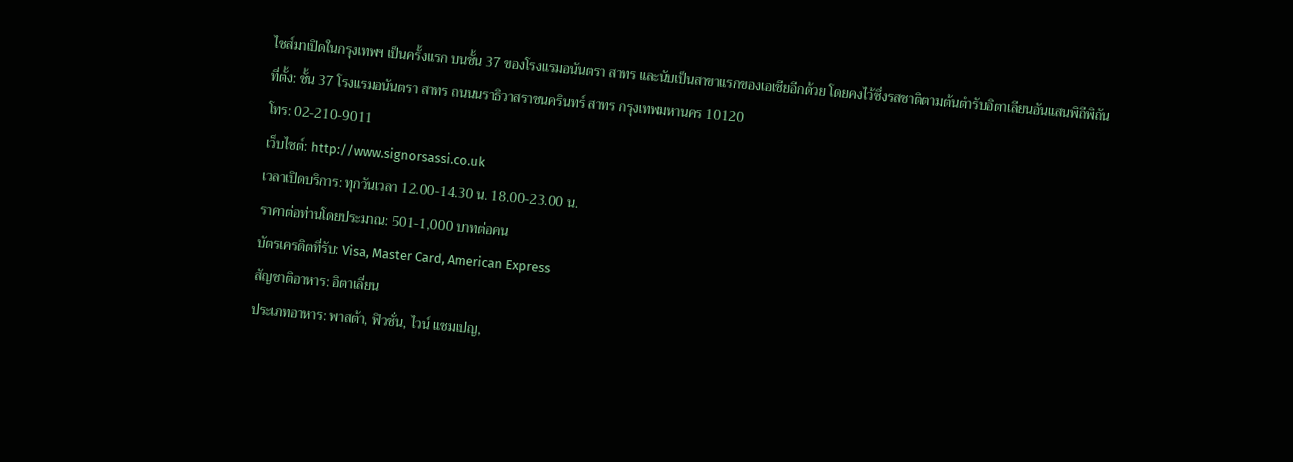ไชส์มาเปิดในกรุงเทพฯ เป็นครั้งแรก บนชั้น 37 ของโรงแรมอนันตรา สาทร และนับเป็นสาขาแรกของเอเชียอีกด้วย โดยคงไว้ซึ่งรสชาติตามต้นตำรับอิตาเลียนอันแสนพิถีพิถัน
ที่ตั้ง: ชั้น 37 โรงแรมอนันตรา สาทร ถนนนราธิวาสราชนครินทร์ สาทร กรุงเทพมหานคร 10120
โทร: 02-210-9011
เว็บไซต์: http://www.signorsassi.co.uk
เวลาเปิดบริการ: ทุกวันเวลา 12.00-14.30 น. 18.00-23.00 น.
ราคาต่อท่านโดยประมาณ: 501-1,000 บาทต่อคน
บัตรเครดิตที่รับ: Visa, Master Card, American Express
สัญชาติอาหาร: อิตาเลี่ยน
ประเภทอาหาร: พาสต้า, ฟิวชั่น, ไวน์ แชมเปญ,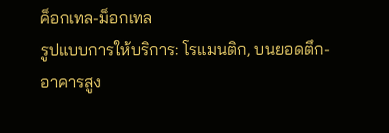ค็อกเทล-ม็อกเทล
รูปแบบการให้บริการ: โรแมนติก, บนยอดตึก-อาคารสูง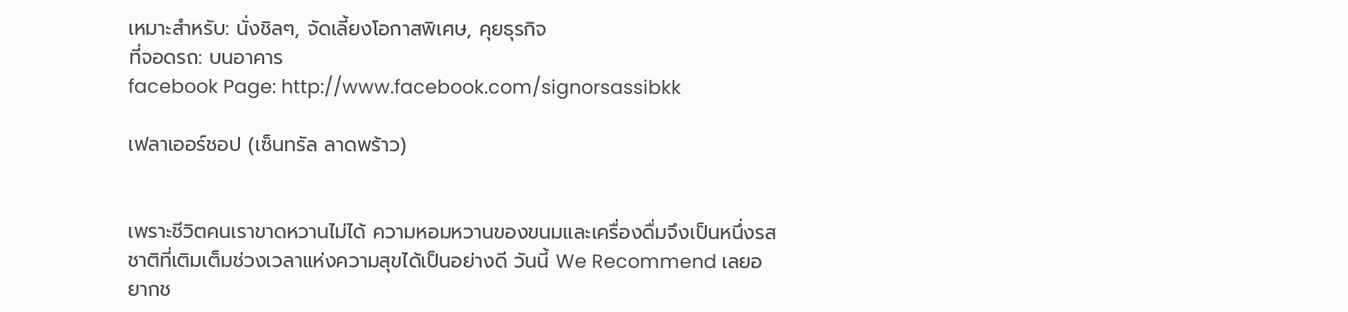เหมาะสำหรับ: นั่งชิลๆ, จัดเลี้ยงโอกาสพิเศษ, คุยธุรกิจ
ที่จอดรถ: บนอาคาร
facebook Page: http://www.facebook.com/signorsassibkk

เฟลาเออร์ชอป (เซ็นทรัล ลาดพร้าว)


เพราะชีวิตคนเราขาดหวานไม่ได้ ความหอมหวานของขนมและเครื่องดื่มจึงเป็นหนึ่งรสชาติที่เติมเต็มช่วงเวลาแห่งความสุขได้เป็นอย่างดี วันนี้ We Recommend เลยอยากช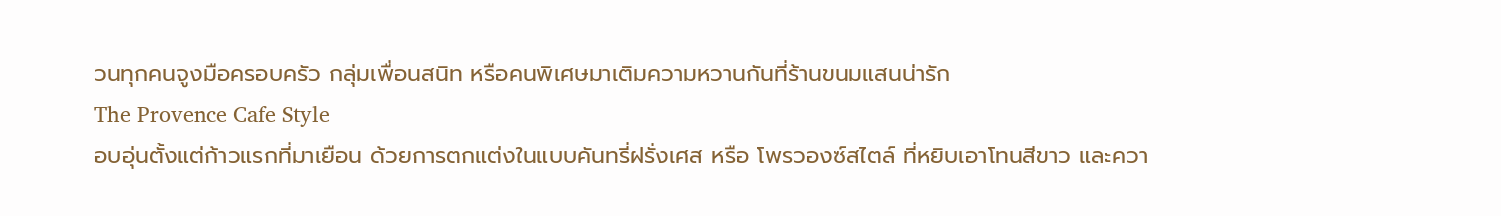วนทุกคนจูงมือครอบครัว กลุ่มเพื่อนสนิท หรือคนพิเศษมาเติมความหวานกันที่ร้านขนมแสนน่ารัก
The Provence Cafe Style
อบอุ่นตั้งแต่ก้าวแรกที่มาเยือน ด้วยการตกแต่งในแบบคันทรี่ฝรั่งเศส หรือ โพรวองซ์สไตล์ ที่หยิบเอาโทนสีขาว และควา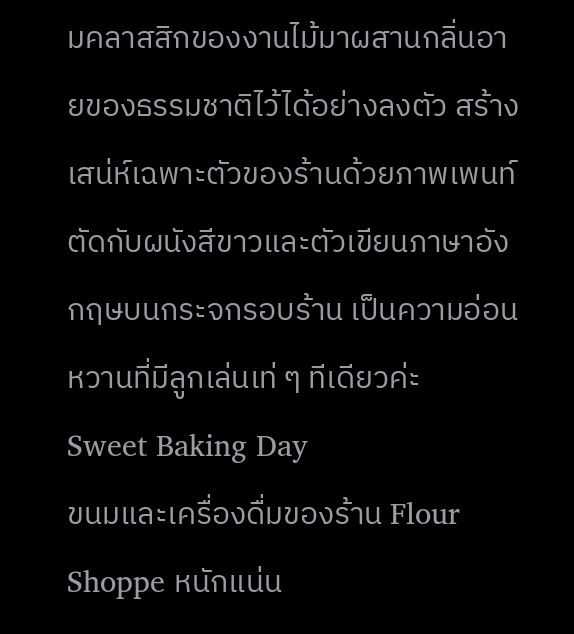มคลาสสิกของงานไม้มาผสานกลิ่นอายของธรรมชาติไว้ได้อย่างลงตัว สร้างเสน่ห์เฉพาะตัวของร้านด้วยภาพเพนท์ตัดกับผนังสีขาวและตัวเขียนภาษาอังกฤษบนกระจกรอบร้าน เป็นความอ่อนหวานที่มีลูกเล่นเท่ ๆ ทีเดียวค่ะ
Sweet Baking Day
ขนมและเครื่องดื่มของร้าน Flour Shoppe หนักแน่น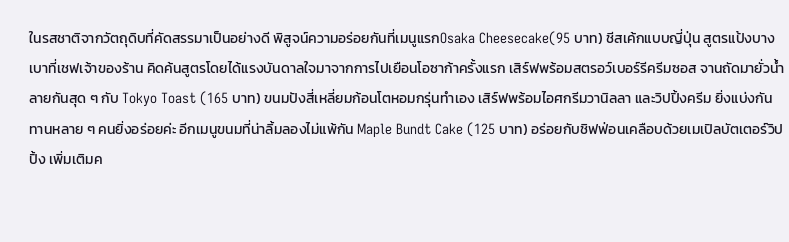ในรสชาติจากวัตถุดิบที่คัดสรรมาเป็นอย่างดี พิสูจน์ความอร่อยกันที่เมนูแรกOsaka Cheesecake(95 บาท) ชีสเค้กแบบญี่ปุ่น สูตรแป้งบางเบาที่เชฟเจ้าของร้าน คิดค้นสูตรโดยได้แรงบันดาลใจมาจากการไปเยือนโอซาก้าครั้งแรก เสิร์ฟพร้อมสตรอว์เบอร์รีครีมซอส จานถัดมายั่วน้ำลายกันสุด ๆ กับ Tokyo Toast (165 บาท) ขนมปังสี่เหลี่ยมก้อนโตหอมกรุ่นทำเอง เสิร์ฟพร้อมไอศกรีมวานิลลา และวิปปิ้งครีม ยิ่งแบ่งกันทานหลาย ๆ คนยิ่งอร่อยค่ะ อีกเมนูขนมที่น่าลิ้มลองไม่แพ้กัน Maple Bundt Cake (125 บาท) อร่อยกับชิฟฟ่อนเคลือบด้วยเมเปิลบัตเตอร์วิปปิ้ง เพิ่มเติมค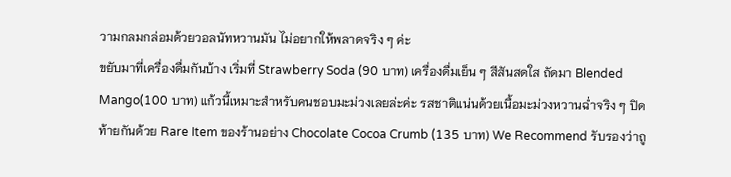วามกลมกล่อมด้วยวอลนัทหวานมัน ไม่อยากให้พลาดจริง ๆ ค่ะ
ขยับมาที่เครื่องดื่มกันบ้าง เริ่มที่ Strawberry Soda (90 บาท) เครื่องดื่มเย็น ๆ สีสันสดใส ถัดมา Blended Mango(100 บาท) แก้วนี้เหมาะสำหรับคนชอบมะม่วงเลยล่ะค่ะ รสชาติแน่นด้วยเนื้อมะม่วงหวานฉ่ำจริง ๆ ปิดท้ายกันด้วย Rare Item ของร้านอย่าง Chocolate Cocoa Crumb (135 บาท) We Recommend รับรองว่าถู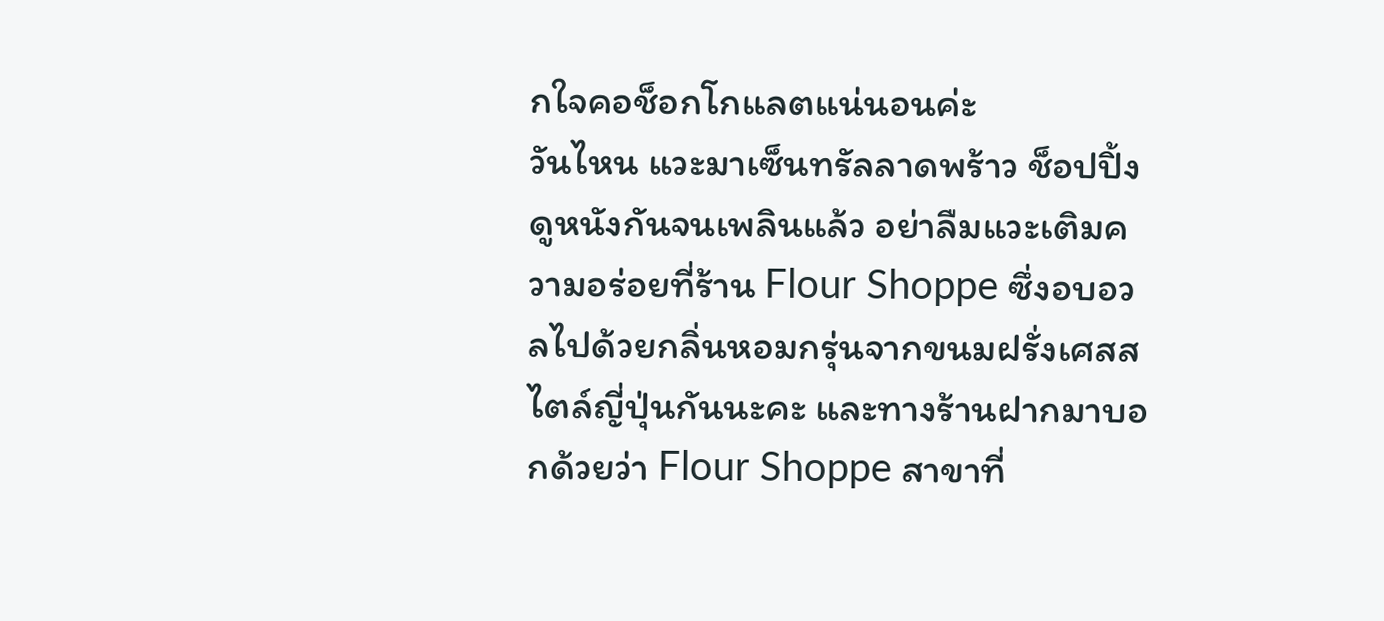กใจคอช็อกโกแลตแน่นอนค่ะ
วันไหน แวะมาเซ็นทรัลลาดพร้าว ช็อปปิ้ง ดูหนังกันจนเพลินแล้ว อย่าลืมแวะเติมความอร่อยที่ร้าน Flour Shoppe ซึ่งอบอวลไปด้วยกลิ่นหอมกรุ่นจากขนมฝรั่งเศสสไตล์ญี่ปุ่นกันนะคะ และทางร้านฝากมาบอกด้วยว่า Flour Shoppe สาขาที่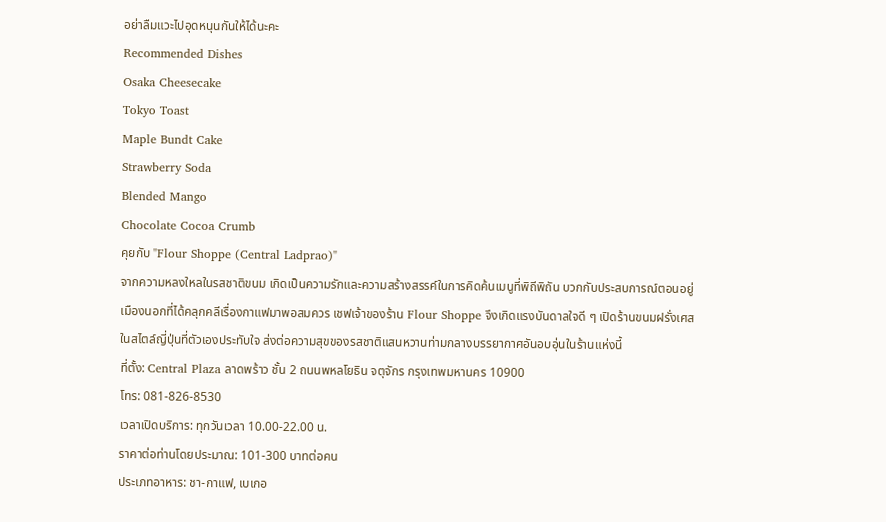อย่าลืมแวะไปอุดหนุนกันให้ได้นะคะ
Recommended Dishes
Osaka Cheesecake
Tokyo Toast
Maple Bundt Cake
Strawberry Soda
Blended Mango
Chocolate Cocoa Crumb
คุยกับ "Flour Shoppe (Central Ladprao)"
จากความหลงใหลในรสชาติขนม เกิดเป็นความรักและความสร้างสรรค์ในการคิดค้นเมนูที่พิถีพิถัน บวกกับประสบการณ์ตอนอยู่เมืองนอกที่ได้คลุกคลีเรื่องกาแฟมาพอสมควร เชฟเจ้าของร้าน Flour Shoppe จึงเกิดแรงบันดาลใจดี ๆ เปิดร้านขนมฝรั่งเศสในสไตล์ญี่ปุ่นที่ตัวเองประทับใจ ส่งต่อความสุขของรสชาติแสนหวานท่ามกลางบรรยากาศอันอบอุ่นในร้านแห่งนี้
ที่ตั้ง: Central Plaza ลาดพร้าว ชั้น 2 ถนนพหลโยธิน จตุจักร กรุงเทพมหานคร 10900
โทร: 081-826-8530
เวลาเปิดบริการ: ทุกวันเวลา 10.00-22.00 น.
ราคาต่อท่านโดยประมาณ: 101-300 บาทต่อคน
ประเภทอาหาร: ชา-กาแฟ, เบเกอ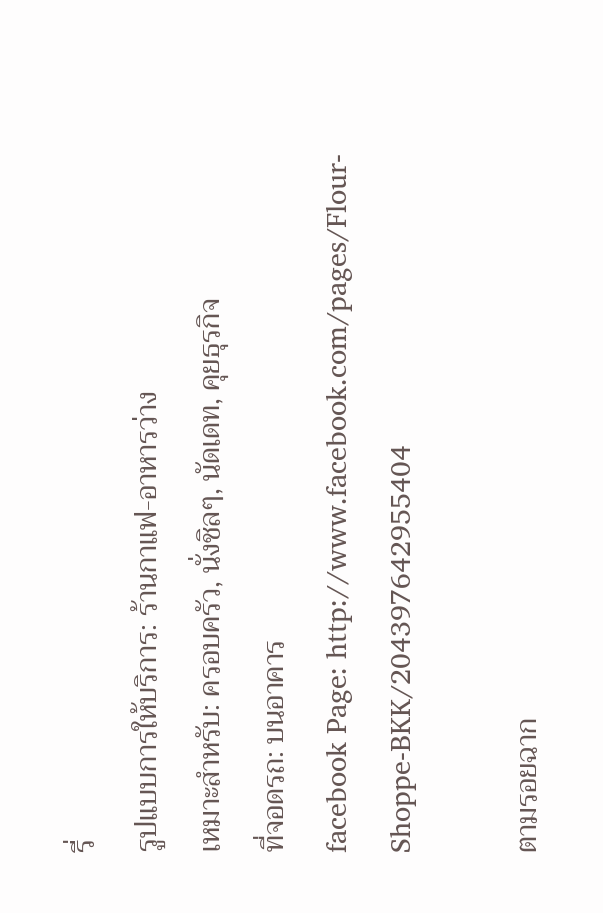รี่
รูปแบบการให้บริการ: ร้านกาแฟ-อาหารว่าง
เหมาะสำหรับ: ครอบครัว, นั่งชิลๆ, นัดเดท, คุยธุรกิจ
ที่จอดรถ: บนอาคาร
facebook Page: http://www.facebook.com/pages/Flour-Shoppe-BKK/204397642955404

ตามรอยฉาก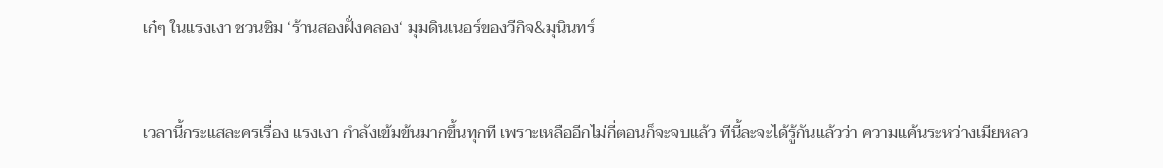เก๋ๆ ในแรงเงา ชวนชิม ‘ร้านสองฝั่งคลอง‘ มุมดินเนอร์ของวีกิจ&มุนินทร์


เวลานี้กระแสละครเรื่อง แรงเงา กำลังเข้มข้นมากขึ้นทุกที เพราะเหลืออีกไม่กี่ตอนก็จะจบแล้ว ทีนี้ละจะได้รู้กันแล้วว่า ความแค้นระหว่างเมียหลว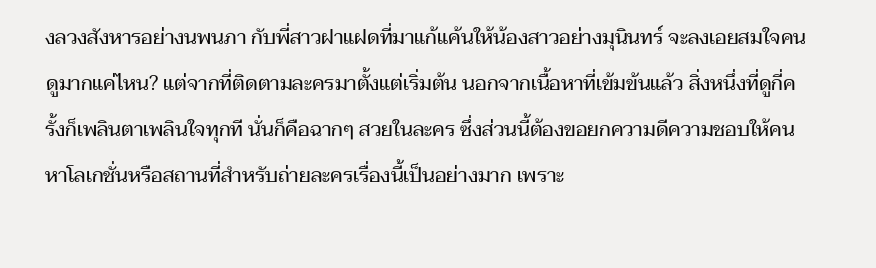งลวงสังหารอย่างนพนภา กับพี่สาวฝาแฝดที่มาแก้แค้นให้น้องสาวอย่างมุนินทร์ จะลงเอยสมใจคนดูมากแค่ไหน? แต่จากที่ติดตามละครมาตั้งแต่เริ่มต้น นอกจากเนื้อหาที่เข้มข้นแล้ว สิ่งหนึ่งที่ดูกี่ครั้งก็เพลินตาเพลินใจทุกที นั่นก็คือฉากๆ สวยในละคร ซึ่งส่วนนี้ต้องขอยกความดีความชอบให้คนหาโลเกชั่นหรือสถานที่สำหรับถ่ายละครเรื่องนี้เป็นอย่างมาก เพราะ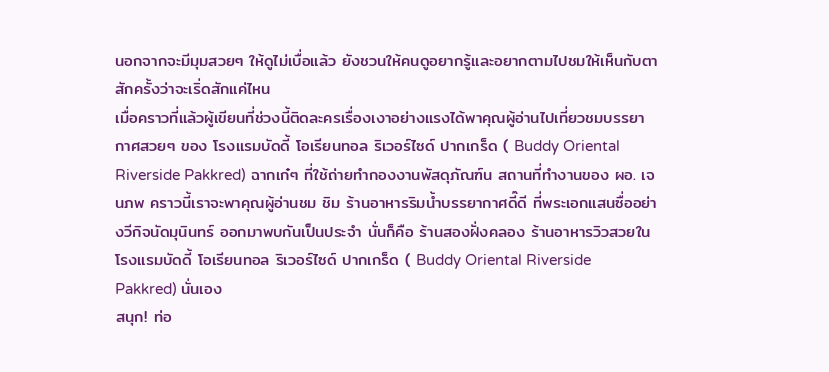นอกจากจะมีมุมสวยๆ ให้ดูไม่เบื่อแล้ว ยังชวนให้คนดูอยากรู้และอยากตามไปชมให้เห็นกับตาสักครั้งว่าจะเริ่ดสักแค่ไหน
เมื่อคราวที่แล้วผู้เขียนที่ช่วงนี้ติดละครเรื่องเงาอย่างแรงได้พาคุณผู้อ่านไปเที่ยวชมบรรยากาศสวยๆ ของ โรงแรมบัดดี้ โอเรียนทอล ริเวอร์ไซด์ ปากเกร็ด ( Buddy Oriental Riverside Pakkred) ฉากเก๋ๆ ที่ใช้ถ่ายทำกองงานพัสดุภัณฑ์น สถานที่ทำงานของ ผอ. เจนภพ คราวนี้เราจะพาคุณผู้อ่านชม ชิม ร้านอาหารริมน้ำบรรยากาศดี๊ดี ที่พระเอกแสนซื่ออย่างวีกิจนัดมุนินทร์ ออกมาพบกันเป็นประจำ นั่นก็คือ ร้านสองฝั่งคลอง ร้านอาหารวิวสวยใน  โรงแรมบัดดี้ โอเรียนทอล ริเวอร์ไซด์ ปากเกร็ด ( Buddy Oriental Riverside Pakkred) นั่นเอง
สนุก! ท่อ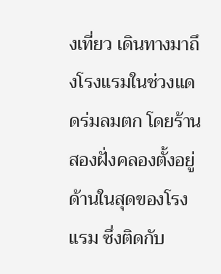งเที่ยว เดินทางมาถึงโรงแรมในช่วงแดดร่มลมตก โดยร้านสองฝั่งคลองตั้งอยู่ด้านในสุดของโรงแรม ซึ่งติดกับ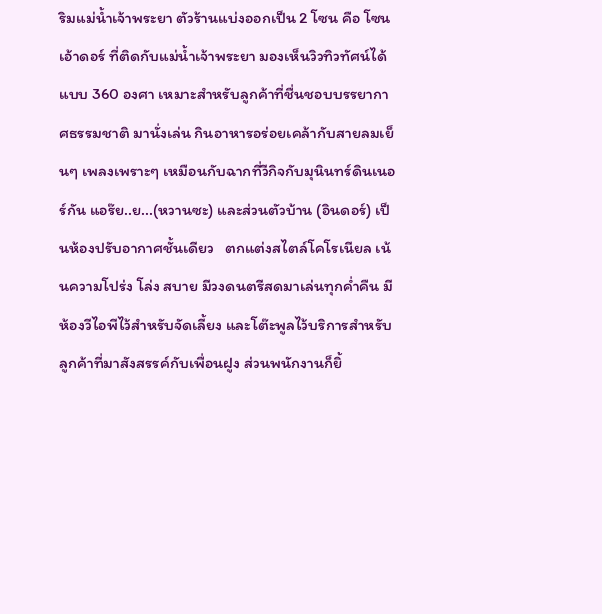ริมแม่น้ำเจ้าพระยา ตัวร้านแบ่งออกเป็น 2 โซน คือ โซนเอ้าดอร์ ที่ติดกับแม่น้ำเจ้าพระยา มองเห็นวิวทิวทัศน์ได้แบบ 360 องศา เหมาะสำหรับลูกค้าที่ชื่นชอบบรรยากาศธรรมชาติ มานั่งเล่น กินอาหารอร่อยเคล้ากับสายลมเย็นๆ เพลงเพราะๆ เหมือนกับฉากที่วีกิจกับมุนินทร์ดินเนอร์กัน แอร๊ย..ย...(หวานซะ) และส่วนตัวบ้าน (อินดอร์) เป็นห้องปรับอากาศชั้นเดียว   ตกแต่งสไตล์โคโรเนียล เน้นความโปร่ง โล่ง สบาย มีวงดนตรีสดมาเล่นทุกค่ำคืน มีห้องวีไอพีไว้สำหรับจัดเลี้ยง และโต๊ะพูลไว้บริการสำหรับลูกค้าที่มาสังสรรค์กับเพื่อนฝูง ส่วนพนักงานก็ยิ้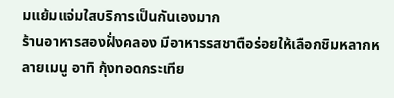มแย้มแจ่มใสบริการเป็นกันเองมาก
ร้านอาหารสองฝั่งคลอง มีอาหารรสชาตือร่อยให้เลือกชิมหลากหลายเมนู อาทิ กุ้งทอดกระเทีย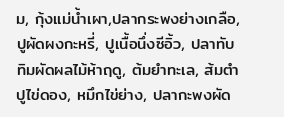ม, กุ้งแม่น้ำเผา,ปลากระพงย่างเกลือ, ปูผัดผงกะหรี่, ปูเนื้อนึ่งซีอิ้ว, ปลาทับทิมผัดผลไม้ห้าฤดู, ต้มยำทะเล, ส้มตำปูไข่ดอง, หมึกไข่ย่าง, ปลากะพงผัด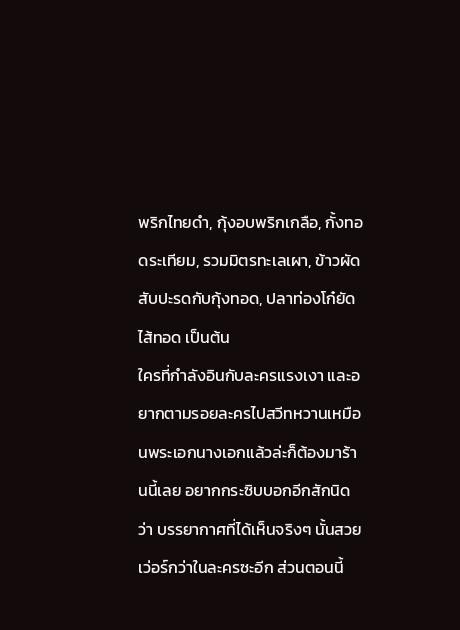พริกไทยดำ, กุ้งอบพริกเกลือ, กั้งทอดระเทียม, รวมมิตรทะเลเผา, ข้าวผัดสับปะรดกับกุ้งทอด, ปลาท่องโก๋ยัดไส้ทอด เป็นต้น
ใครที่กำลังอินกับละครแรงเงา และอยากตามรอยละครไปสวีทหวานเหมือนพระเอกนางเอกแล้วล่ะก็ต้องมาร้านนี้เลย อยากกระซิบบอกอีกสักนิดว่า บรรยากาศที่ได้เห็นจริงๆ นั้นสวยเว่อร์กว่าในละครซะอีก ส่วนตอนนี้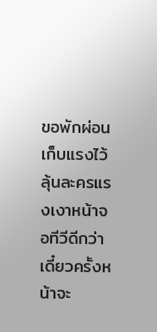ขอพักผ่อนเก็บแรงไว้ลุ้นละครแรงเงาหน้าจอทีวีดีกว่า เดี๋ยวครั้งหน้าจะ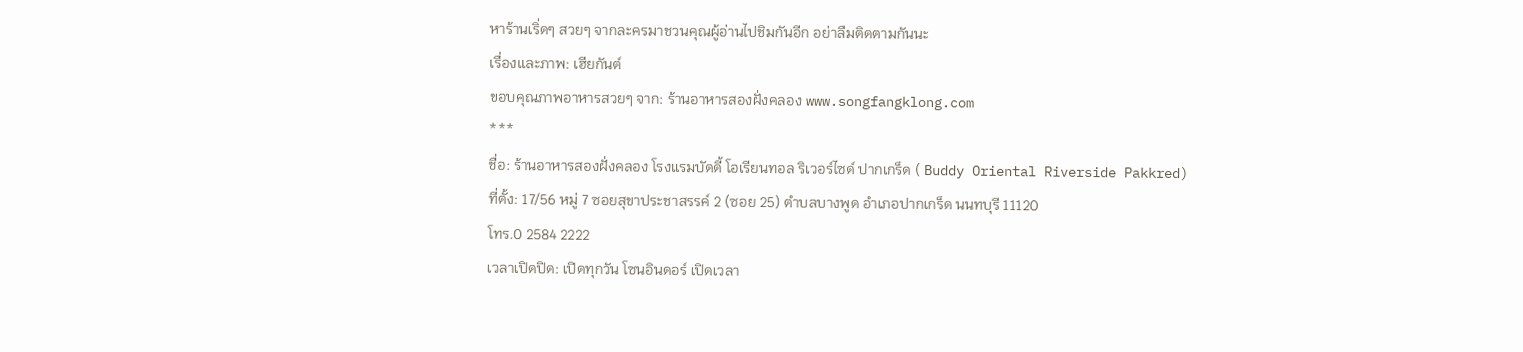หาร้านเริ่ดๆ สวยๆ จากละครมาชวนคุณผู้อ่านไปชิมกันอีก อย่าลืมติดตามกันนะ
เรื่องและภาพ: เฮียกันต์
ขอบคุณภาพอาหารสวยๆ จาก: ร้านอาหารสองฝั่งคลอง www.songfangklong.com
***
ชื่อ: ร้านอาหารสองฝั่งคลอง โรงแรมบัดดี้ โอเรียนทอล ริเวอร์ไซด์ ปากเกร็ด ( Buddy Oriental Riverside Pakkred)
ที่ตั้ง: 17/56 หมู่ 7 ซอยสุขาประชาสรรค์ 2 (ซอย 25) ตำบลบางพูด อำเภอปากเกร็ด นนทบุรี 11120
โทร.0 2584 2222
เวลาเปิดปิด: เปิดทุกวัน โซนอินดอร์ เปิดเวลา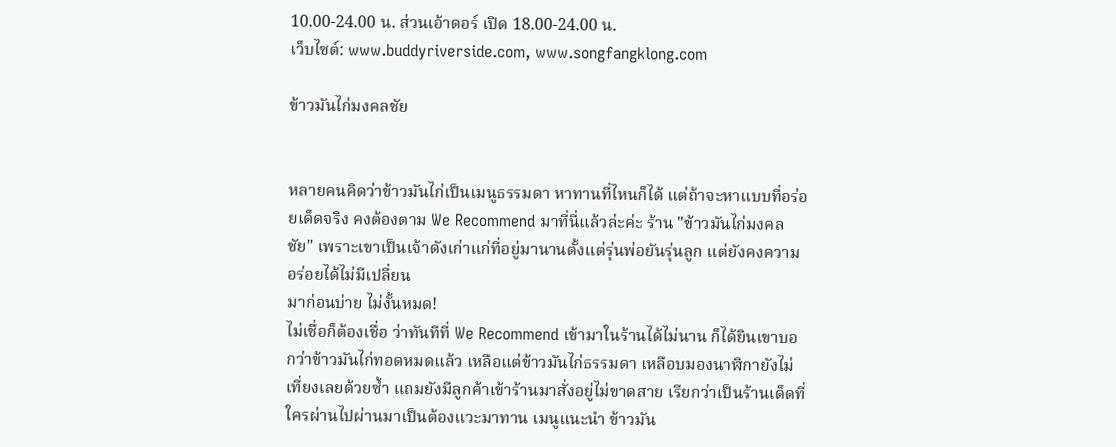10.00-24.00 น. ส่วนเอ้าดอร์ เปิด 18.00-24.00 น.
เว็บไซต์: www.buddyriverside.com, www.songfangklong.com

ข้าวมันไก่มงคลชัย


หลายคนคิดว่าข้าวมันไก่เป็นเมนูธรรมดา หาทานที่ไหนก็ได้ แต่ถ้าจะหาแบบที่อร่อยเด็ดจริง คงต้องตาม We Recommend มาที่นี่แล้วล่ะค่ะ ร้าน "ข้าวมันไก่มงคลชัย" เพราะเขาเป็นเจ้าดังเก่าแก่ที่อยู่มานานตั้งแต่รุ่นพ่อยันรุ่นลูก แต่ยังคงความอร่อยได้ไม่มีเปลี่ยน
มาก่อนบ่าย ไม่งั้นหมด!
ไม่เชื่อก็ต้องเชื่อ ว่าทันทีที่ We Recommend เข้ามาในร้านได้ไม่นาน ก็ได้ยินเขาบอกว่าข้าวมันไก่ทอดหมดแล้ว เหลือแต่ข้าวมันไก่ธรรมดา เหลือบมองนาฬิกายังไม่เที่ยงเลยด้วยซ้ำ แถมยังมีลูกค้าเข้าร้านมาสั่งอยู่ไม่ขาดสาย เรียกว่าเป็นร้านเด็ดที่ใครผ่านไปผ่านมาเป็นต้องแวะมาทาน เมนูแนะนำ ข้าวมัน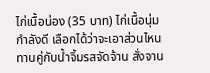ไก่เนื้อน่อง (35 บาท) ไก่เนื้อนุ่มกำลังดี เลือกได้ว่าจะเอาส่วนไหน ทานคู่กับน้ำจิ้มรสจัดจ้าน สั่งจาน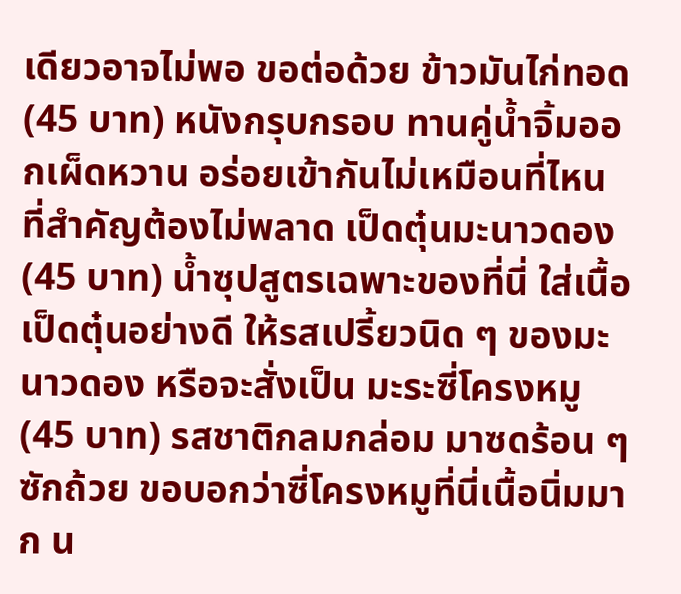เดียวอาจไม่พอ ขอต่อด้วย ข้าวมันไก่ทอด (45 บาท) หนังกรุบกรอบ ทานคู่น้ำจิ้มออกเผ็ดหวาน อร่อยเข้ากันไม่เหมือนที่ไหน ที่สำคัญต้องไม่พลาด เป็ดตุ๋นมะนาวดอง (45 บาท) น้ำซุปสูตรเฉพาะของที่นี่ ใส่เนื้อเป็ดตุ๋นอย่างดี ให้รสเปรี้ยวนิด ๆ ของมะนาวดอง หรือจะสั่งเป็น มะระซี่โครงหมู (45 บาท) รสชาติกลมกล่อม มาซดร้อน ๆ ซักถ้วย ขอบอกว่าซี่โครงหมูที่นี่เนื้อนิ่มมาก น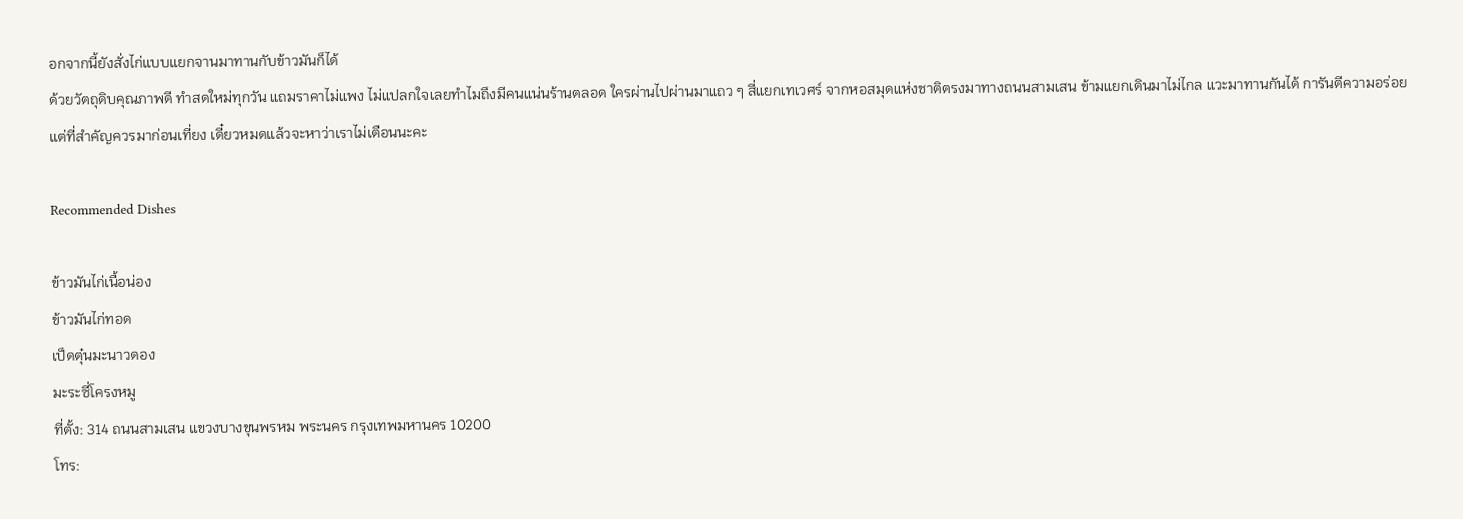อกจากนี้ยังสั่งไก่แบบแยกจานมาทานกับข้าวมันก็ได้
ด้วยวัตถุดิบคุณภาพดี ทำสดใหม่ทุกวัน แถมราคาไม่แพง ไม่แปลกใจเลยทำไมถึงมีคนแน่นร้านตลอด ใครผ่านไปผ่านมาแถว ๆ สี่แยกเทเวศร์ จากหอสมุดแห่งชาติตรงมาทางถนนสามเสน ข้ามแยกเดินมาไม่ไกล แวะมาทานกันได้ การันตีความอร่อย แต่ที่สำคัญควรมาก่อนเที่ยง เดี๋ยวหมดแล้วจะหาว่าเราไม่เตือนนะคะ

Recommended Dishes

ข้าวมันไก่เนื้อน่อง
ข้าวมันไก่ทอด
เป็ดตุ๋นมะนาวดอง
มะระซี่โครงหมู
ที่ตั้ง: 314 ถนนสามเสน แขวงบางขุนพรหม พระนคร กรุงเทพมหานคร 10200
โทร: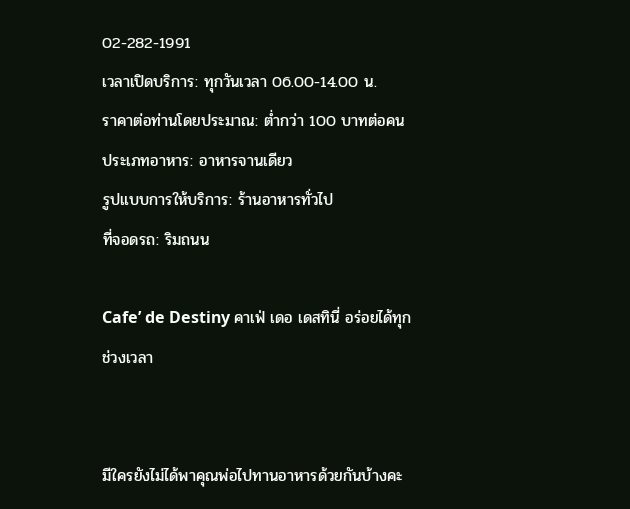02-282-1991
เวลาเปิดบริการ: ทุกวันเวลา 06.00-14.00 น.
ราคาต่อท่านโดยประมาณ: ต่ำกว่า 100 บาทต่อคน
ประเภทอาหาร: อาหารจานเดียว
รูปแบบการให้บริการ: ร้านอาหารทั่วไป
ที่จอดรถ: ริมถนน

Cafe’ de Destiny คาเฟ่ เดอ เดสทินี่ อร่อยได้ทุกช่วงเวลา


มีใครยังไม่ได้พาคุณพ่อไปทานอาหารด้วยกันบ้างคะ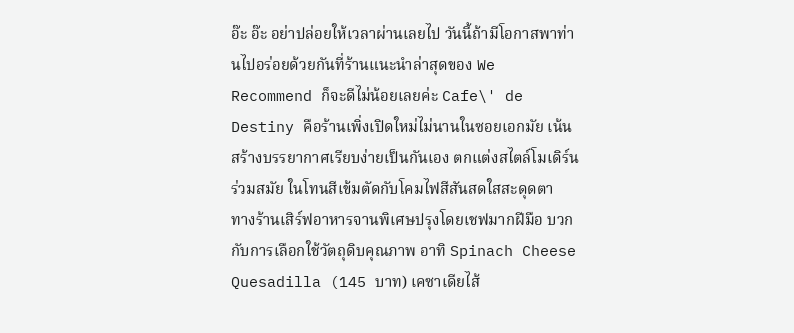อ๊ะ อ๊ะ อย่าปล่อยให้เวลาผ่านเลยไป วันนี้ถ้ามีโอกาสพาท่านไปอร่อยด้วยกันที่ร้านแนะนำล่าสุดของ We Recommend ก็จะดีไม่น้อยเลยค่ะ Cafe\' de Destiny คือร้านเพิ่งเปิดใหม่ไม่นานในซอยเอกมัย เน้นสร้างบรรยากาศเรียบง่ายเป็นกันเอง ตกแต่งสไตล์โมเดิร์นร่วมสมัย ในโทนสีเข้มตัดกับโคมไฟสีสันสดใสสะดุดตา
ทางร้านเสิร์ฟอาหารจานพิเศษปรุงโดยเชฟมากฝีมือ บวกกับการเลือกใช้วัตถุดิบคุณภาพ อาทิ Spinach Cheese Quesadilla (145 บาท) เคซาเดียไส้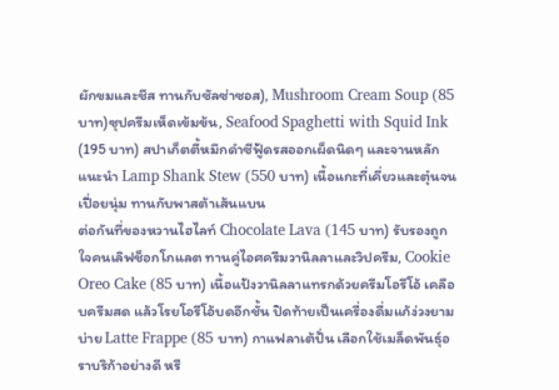ผักขมและชีส ทานกับซัลซ่าซอส), Mushroom Cream Soup (85 บาท)ซุปครีมเห็ดเข้มข้น, Seafood Spaghetti with Squid Ink (195 บาท) สปาเก็ตตี้หมึกดำซีฟู้ดรสออกเผ็ดนิดๆ และจานหลักแนะนำ Lamp Shank Stew (550 บาท) เนื้อแกะที่เคี่ยวและตุ๋นจนเปื่อยนุ่ม ทานกับพาสต้าเส้นแบน
ต่อกันที่ของหวานไฮไลท์ Chocolate Lava (145 บาท) รับรองถูกใจคนเลิฟช็อกโกแลต ทานคู่ไอศครีมวานิลลาและวิปครีม, Cookie Oreo Cake (85 บาท) เนื้อแป้งวานิลลาแทรกด้วยครีมโอรีโอ้ เคลือบครีมสด แล้วโรยโอรีโอ้บดอีกชั้น ปิดท้ายเป็นเครื่องดื่มแก้ง่วงยามบ่าย Latte Frappe (85 บาท) กาแฟลาเต้ปั่น เลือกใช้เมล็ดพันธุ์อราบริก้าอย่างดี หรื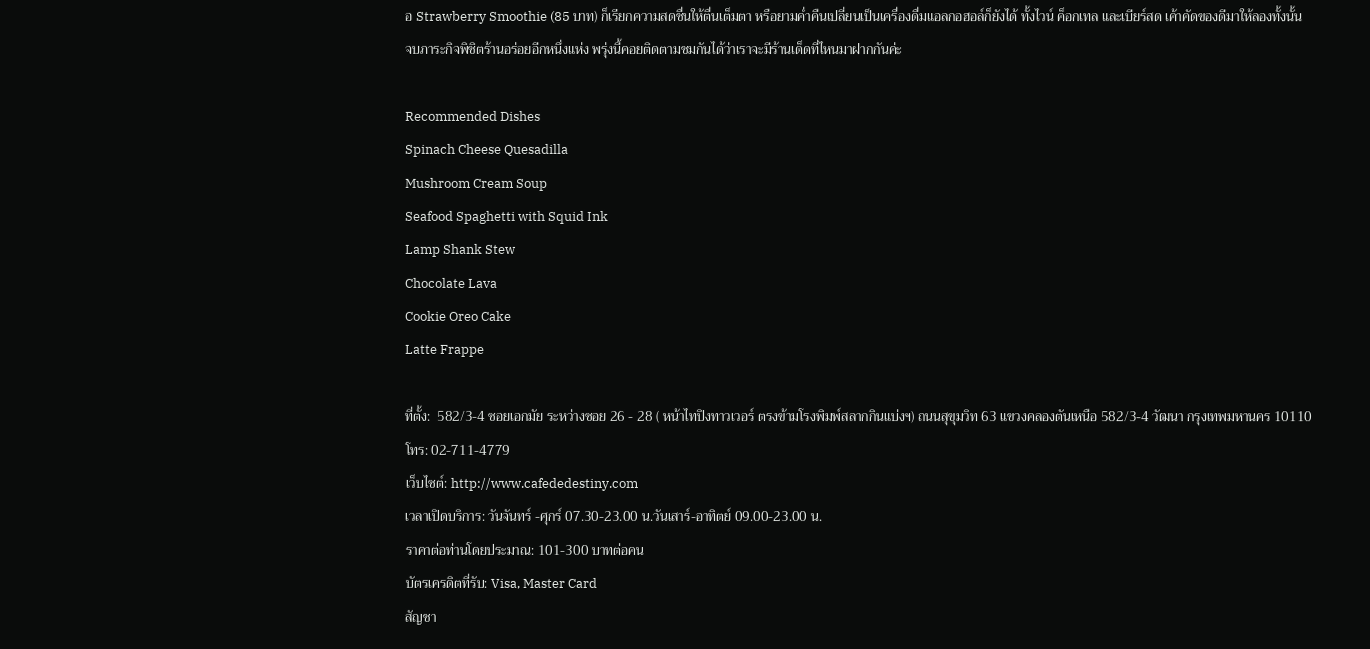อ Strawberry Smoothie (85 บาท) ก็เรียกความสดชื่นให้ตื่นเต็มตา หรือยามค่ำคืนเปลี่ยนเป็นเครื่องดื่มแอลกอฮอล์ก็ยังได้ ทั้งไวน์ ค็อกเทล และเบียร์สด เค้าคัดของดีมาให้ลองทั้งนั้น
จบภาระกิจพิชิตร้านอร่อยอีกหนึ่งแห่ง พรุ่งนี้คอยติดตามชมกันได้ว่าเราจะมีร้านเด็ดที่ไหนมาฝากกันค่ะ

Recommended Dishes
Spinach Cheese Quesadilla
Mushroom Cream Soup
Seafood Spaghetti with Squid Ink
Lamp Shank Stew
Chocolate Lava
Cookie Oreo Cake
Latte Frappe

ที่ตั้ง:  582/3-4 ซอยเอกมัย ระหว่างซอย 26 - 28 ( หน้าไทปิงทาวเวอร์ ตรงข้ามโรงพิมพ์สลากกินแบ่งฯ) ถนนสุขุมวิท 63 แขวงคลองตันเหนือ 582/3-4 วัฒนา กรุงเทพมหานคร 10110
โทร: 02-711-4779
เว็บไซต์: http://www.cafededestiny.com
เวลาเปิดบริการ: วันจันทร์ -ศุกร์ 07.30-23.00 น.วันเสาร์-อาทิตย์ 09.00-23.00 น.
ราคาต่อท่านโดยประมาณ: 101-300 บาทต่อคน
บัตรเครดิตที่รับ: Visa, Master Card
สัญชา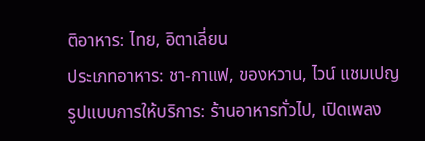ติอาหาร: ไทย, อิตาเลี่ยน
ประเภทอาหาร: ชา-กาแฟ, ของหวาน, ไวน์ แชมเปญ
รูปแบบการให้บริการ: ร้านอาหารทั่วไป, เปิดเพลง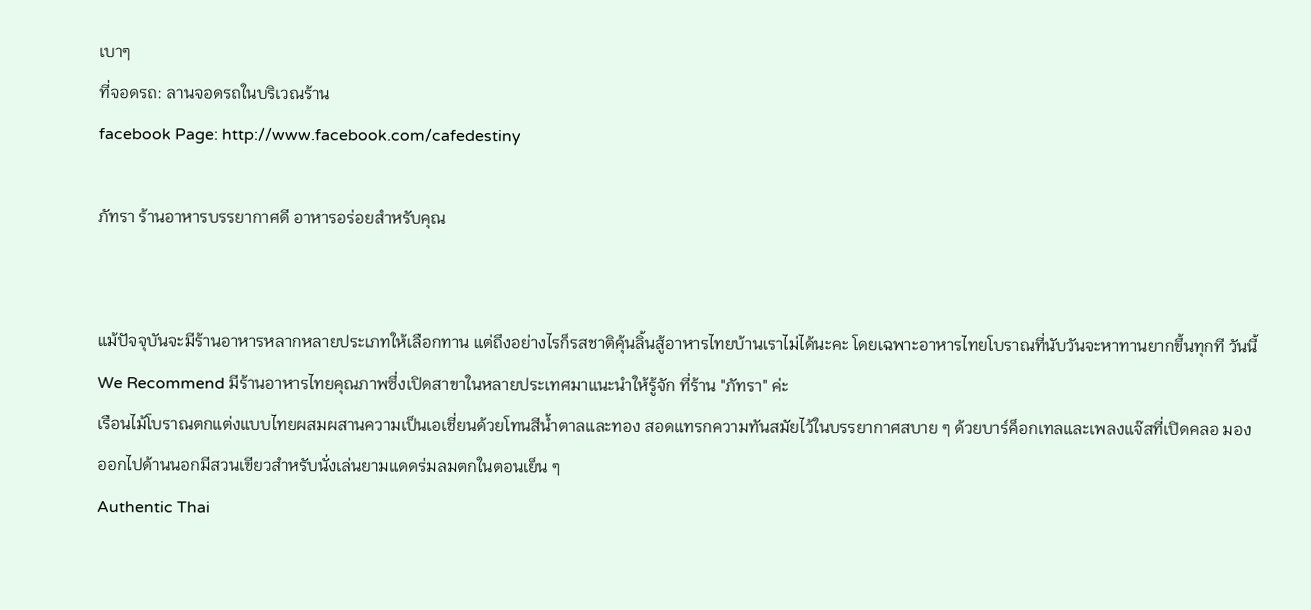เบาๆ
ที่จอดรถ: ลานจอดรถในบริเวณร้าน
facebook Page: http://www.facebook.com/cafedestiny

ภัทรา ร้านอาหารบรรยากาศดี อาหารอร่อยสำหรับคุณ


แม้ปัจจุบันจะมีร้านอาหารหลากหลายประเภทให้เลือกทาน แต่ถึงอย่างไรก็รสชาติคุ้นลิ้นสู้อาหารไทยบ้านเราไม่ได้นะคะ โดยเฉพาะอาหารไทยโบราณที่นับวันจะหาทานยากขึ้นทุกที วันนี้ We Recommend มีร้านอาหารไทยคุณภาพซึ่งเปิดสาขาในหลายประเทศมาแนะนำให้รู้จัก ที่ร้าน "ภัทรา" ค่ะ
เรือนไม้โบราณตกแต่งแบบไทยผสมผสานความเป็นเอเชี่ยนด้วยโทนสีน้ำตาลและทอง สอดแทรกความทันสมัยไว้ในบรรยากาศสบาย ๆ ด้วยบาร์ค็อกเทลและเพลงแจ๊สที่เปิดคลอ มองออกไปด้านนอกมีสวนเขียวสำหรับนั่งเล่นยามแดดร่มลมตกในตอนเย็น ๆ
Authentic Thai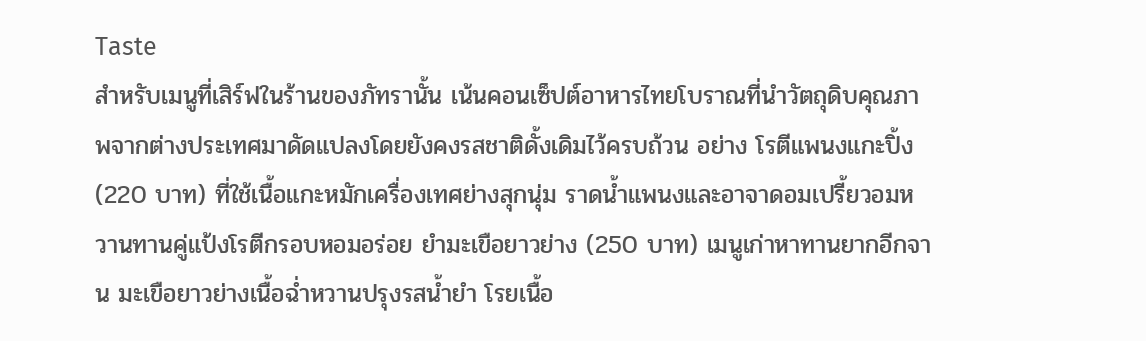Taste
สำหรับเมนูที่เสิร์ฟในร้านของภัทรานั้น เน้นคอนเซ็ปต์อาหารไทยโบราณที่นำวัตถุดิบคุณภาพจากต่างประเทศมาดัดแปลงโดยยังคงรสชาติดั้งเดิมไว้ครบถ้วน อย่าง โรตีแพนงแกะปิ้ง (220 บาท) ที่ใช้เนื้อแกะหมักเครื่องเทศย่างสุกนุ่ม ราดน้ำแพนงและอาจาดอมเปรี้ยวอมหวานทานคู่แป้งโรตีกรอบหอมอร่อย ยำมะเขือยาวย่าง (250 บาท) เมนูเก่าหาทานยากอีกจาน มะเขือยาวย่างเนื้อฉ่ำหวานปรุงรสน้ำยำ โรยเนื้อ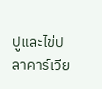ปูและไข่ปลาคาร์เวีย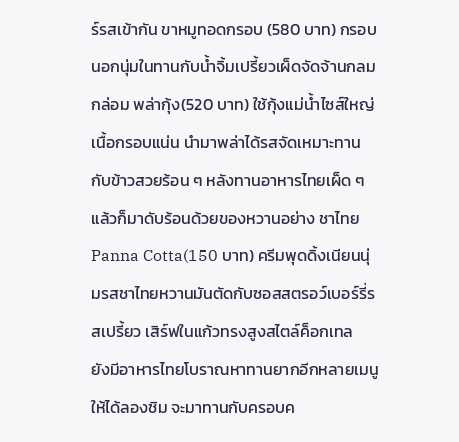ร์รสเข้ากัน ขาหมูทอดกรอบ (580 บาท) กรอบนอกนุ่มในทานกับน้ำจิ้มเปรี้ยวเผ็ดจัดจ้านกลมกล่อม พล่ากุ้ง(520 บาท) ใช้กุ้งแม่น้ำไซส์ใหญ่เนื้อกรอบแน่น นำมาพล่าได้รสจัดเหมาะทานกับข้าวสวยร้อน ๆ หลังทานอาหารไทยเผ็ด ๆ แล้วก็มาดับร้อนด้วยของหวานอย่าง ชาไทย Panna Cotta(150 บาท) ครีมพุดดิ้งเนียนนุ่มรสชาไทยหวานมันตัดกับซอสสตรอว์เบอร์รี่รสเปรี้ยว เสิร์ฟในแก้วทรงสูงสไตล์ค็อกเทล
ยังมีอาหารไทยโบราณหาทานยากอีกหลายเมนูให้ได้ลองชิม จะมาทานกับครอบค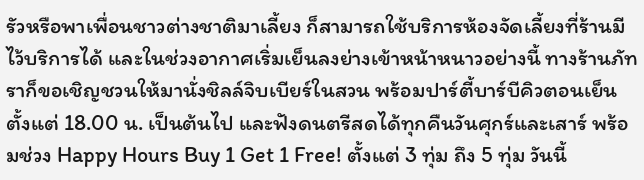รัวหรือพาเพื่อนชาวต่างชาติมาเลี้ยง ก็สามารถใช้บริการห้องจัดเลี้ยงที่ร้านมีไว้บริการได้ และในช่วงอากาศเริ่มเย็นลงย่างเข้าหน้าหนาวอย่างนี้ ทางร้านภัทราก็ขอเชิญชวนให้มานั่งชิลล์จิบเบียร์ในสวน พร้อมปาร์ตี้บาร์บีคิวตอนเย็นตั้งแต่ 18.00 น. เป็นต้นไป และฟังดนตรีสดได้ทุกคืนวันศุกร์และเสาร์ พร้อมช่วง Happy Hours Buy 1 Get 1 Free! ตั้งแต่ 3 ทุ่ม ถึง 5 ทุ่ม วันนี้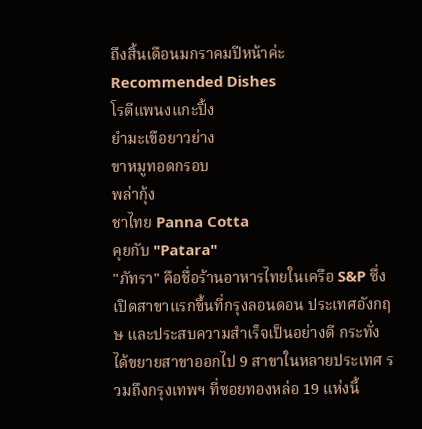ถึงสิ้นเดือนมกราคมปีหน้าค่ะ
Recommended Dishes
โรตีแพนงแกะปิ้ง
ยำมะเขือยาวย่าง
ขาหมูทอดกรอบ
พล่ากุ้ง
ชาไทย Panna Cotta
คุยกับ "Patara"
"ภัทรา" คือชื่อร้านอาหารไทยในเครือ S&P ซึ่งเปิดสาขาแรกขึ้นที่กรุงลอนดอน ประเทศอังกฤษ และประสบความสำเร็จเป็นอย่างดี กระทั่งได้ขยายสาขาออกไป 9 สาขาในหลายประเทศ รวมถึงกรุงเทพฯ ที่ซอยทองหล่อ 19 แห่งนี้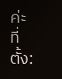ค่ะ
ที่ตั้ง: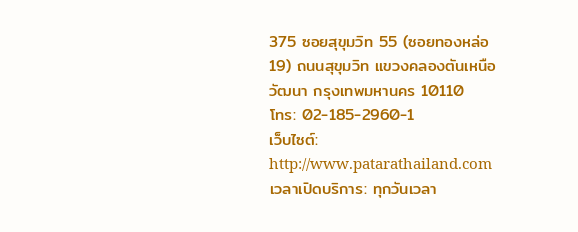375 ซอยสุขุมวิท 55 (ซอยทองหล่อ 19) ถนนสุขุมวิท แขวงคลองตันเหนือ วัฒนา กรุงเทพมหานคร 10110
โทร: 02-185-2960-1
เว็บไซต์: http://www.patarathailand.com
เวลาเปิดบริการ: ทุกวันเวลา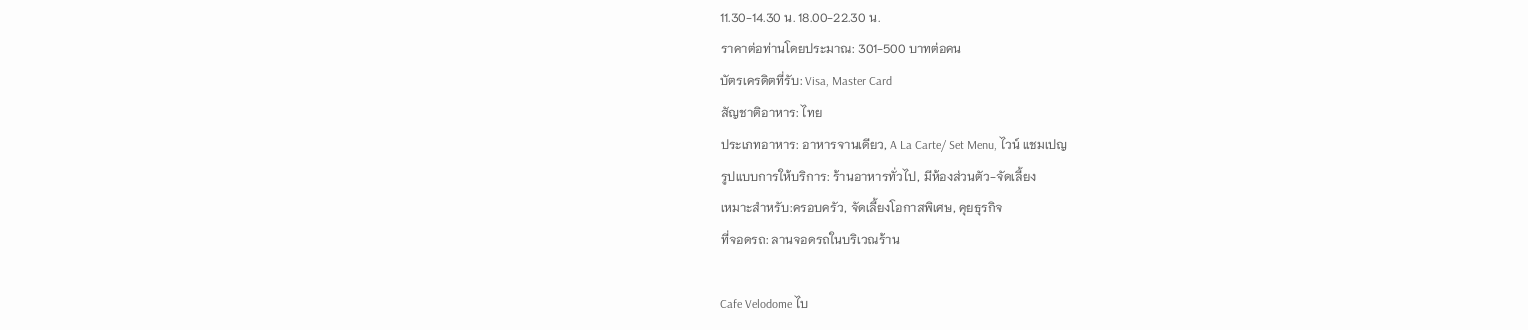11.30-14.30 น. 18.00-22.30 น.
ราคาต่อท่านโดยประมาณ: 301-500 บาทต่อคน
บัตรเครดิตที่รับ: Visa, Master Card
สัญชาติอาหาร: ไทย
ประเภทอาหาร: อาหารจานเดียว, A La Carte/ Set Menu, ไวน์ แชมเปญ
รูปแบบการให้บริการ: ร้านอาหารทั่วไป, มีห้องส่วนตัว-จัดเลี้ยง
เหมาะสำหรับ:ครอบครัว, จัดเลี้ยงโอกาสพิเศษ, คุยธุรกิจ
ที่จอดรถ: ลานจอดรถในบริเวณร้าน

Cafe Velodome ไบ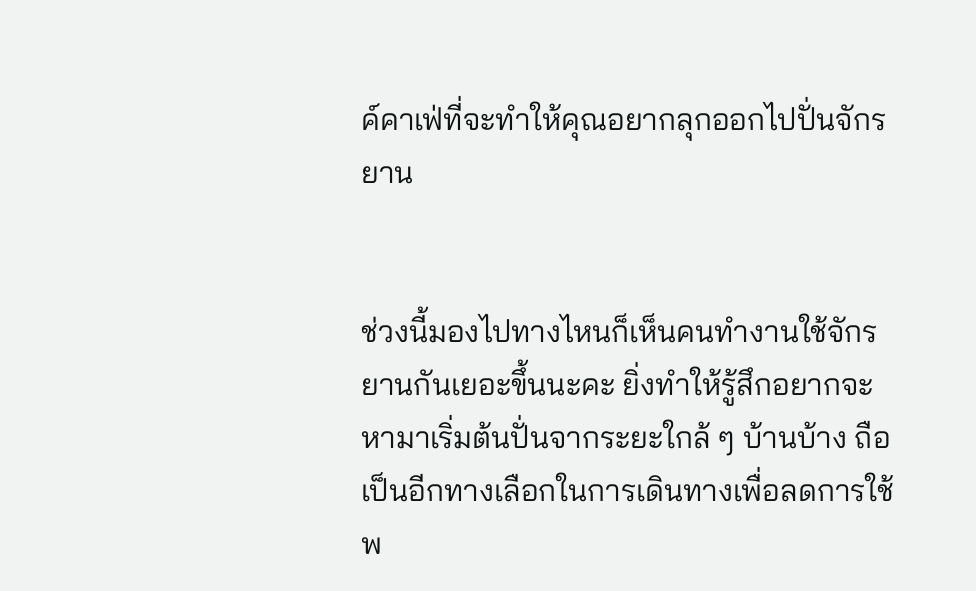ค์คาเฟ่ที่จะทำให้คุณอยากลุกออกไปปั่นจักรยาน


ช่วงนี้มองไปทางไหนก็เห็นคนทำงานใช้จักรยานกันเยอะขึ้นนะคะ ยิ่งทำให้รู้สึกอยากจะหามาเริ่มต้นปั่นจากระยะใกล้ ๆ บ้านบ้าง ถือเป็นอีกทางเลือกในการเดินทางเพื่อลดการใช้พ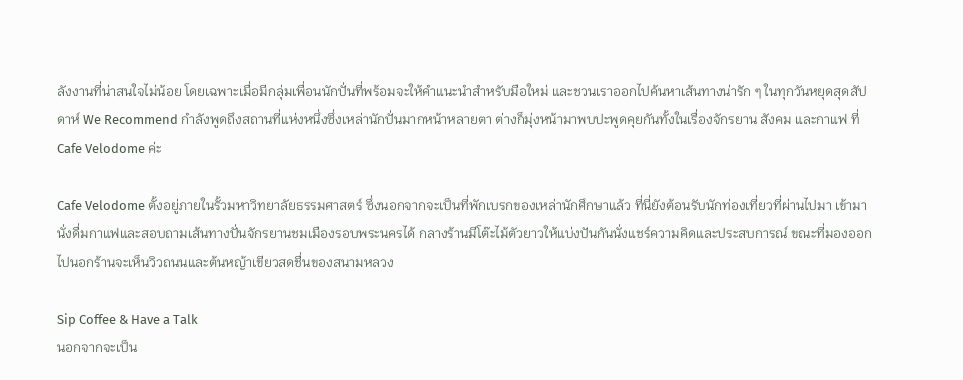ลังงานที่น่าสนใจไม่น้อย โดยเฉพาะเมื่อมีกลุ่มเพื่อนนักปั่นที่พร้อมจะให้คำแนะนำสำหรับมือใหม่ และชวนเราออกไปค้นหาเส้นทางน่ารัก ๆ ในทุกวันหยุดสุดสัปดาห์ We Recommend กำลังพูดถึงสถานที่แห่งหนึ่งซึ่งเหล่านักปั่นมากหน้าหลายตา ต่างก็มุ่งหน้ามาพบปะพูดคุยกันทั้งในเรื่องจักรยาน สังคม และกาแฟ ที่ Cafe Velodome ค่ะ

Cafe Velodome ตั้งอยู่ภายในรั้วมหาวิทยาลัยธรรมศาสตร์ ซึ่งนอกจากจะเป็นที่พักเบรกของเหล่านักศึกษาแล้ว ที่นี่ยังต้อนรับนักท่องเที่ยวที่ผ่านไปมา เข้ามานั่งดื่มกาแฟและสอบถามเส้นทางปั่นจักรยานชมเมืองรอบพระนครได้ กลางร้านมีโต๊ะไม้ตัวยาวให้แบ่งปันกันนั่งแชร์ความคิดและประสบการณ์ ขณะที่มองออกไปนอกร้านจะเห็นวิวถนนและต้นหญ้าเขียวสดชื่นของสนามหลวง

Sip Coffee & Have a Talk
นอกจากจะเป็น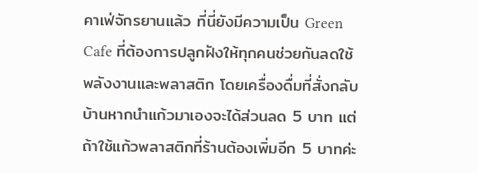คาเฟ่จักรยานแล้ว ที่นี่ยังมีความเป็น Green Cafe ที่ต้องการปลูกฝังให้ทุกคนช่วยกันลดใช้พลังงานและพลาสติก โดยเครื่องดื่มที่สั่งกลับบ้านหากนำแก้วมาเองจะได้ส่วนลด 5 บาท แต่ถ้าใช้แก้วพลาสติกที่ร้านต้องเพิ่มอีก 5 บาทค่ะ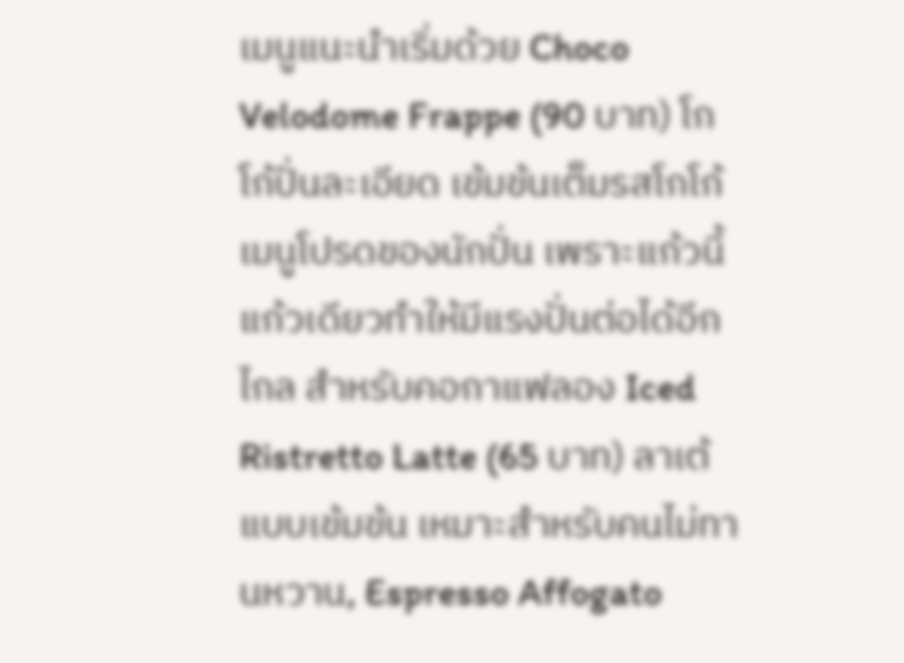เมนูแนะนำเริ่มด้วย Choco Velodome Frappe (90 บาท) โกโก้ปั่นละเอียด เข้มข้นเต็มรสโกโก้ เมนูโปรดของนักปั่น เพราะแก้วนี้แก้วเดียวทำให้มีแรงปั่นต่อได้อีกไกล สำหรับคอกาแฟลอง Iced Ristretto Latte (65 บาท) ลาเต้แบบเข้มข้น เหมาะสำหรับคนไม่ทานหวาน, Espresso Affogato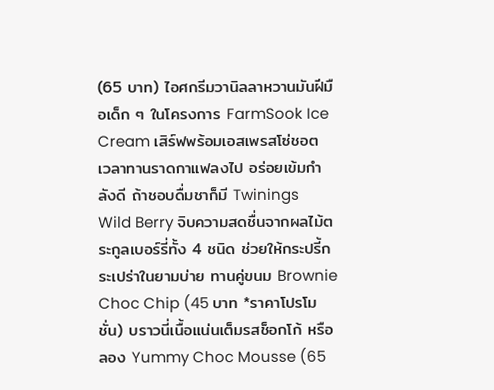(65 บาท) ไอศกรีมวานิลลาหวานมันฝีมือเด็ก ๆ ในโครงการ FarmSook Ice Cream เสิร์ฟพร้อมเอสเพรสโซ่ชอต เวลาทานราดกาแฟลงไป อร่อยเข้มกำลังดี ถ้าชอบดื่มชาก็มี Twinings Wild Berry จิบความสดชื่นจากผลไม้ตระกูลเบอร์รี่ทั้ง 4 ชนิด ช่วยให้กระปรี้กระเปร่าในยามบ่าย ทานคู่ขนม Brownie Choc Chip (45 บาท *ราคาโปรโมชั่น) บราวนี่เนื้อแน่นเต็มรสช็อกโก้ หรือลอง Yummy Choc Mousse (65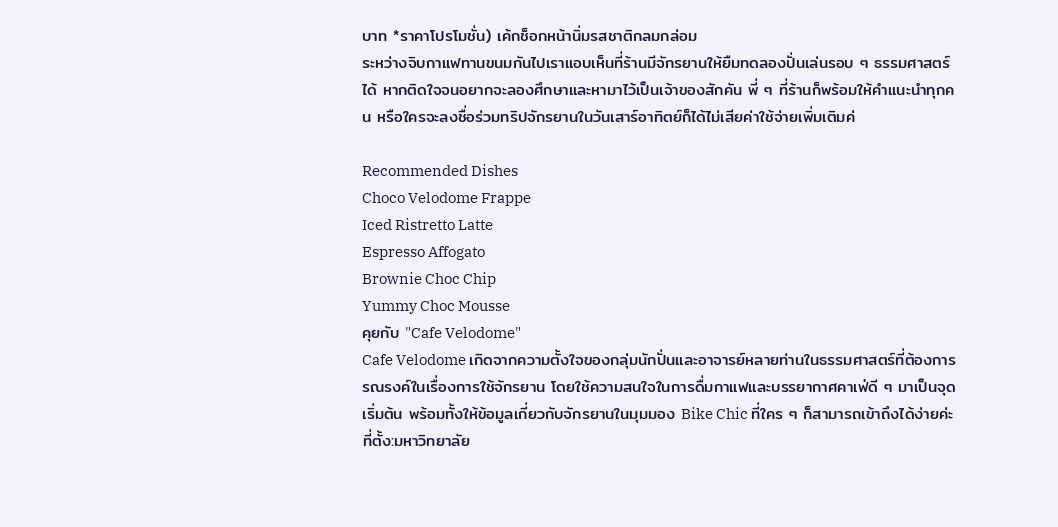บาท *ราคาโปรโมชั่น) เค้กช็อกหน้านิ่มรสชาติกลมกล่อม
ระหว่างจิบกาแฟทานขนมกันไปเราแอบเห็นที่ร้านมีจักรยานให้ยืมทดลองปั่นเล่นรอบ ๆ ธรรมศาสตร์ได้ หากติดใจจนอยากจะลองศึกษาและหามาไว้เป็นเจ้าของสักคัน พี่ ๆ ที่ร้านก็พร้อมให้คำแนะนำทุกคน หรือใครจะลงชื่อร่วมทริปจักรยานในวันเสาร์อาทิตย์ก็ได้ไม่เสียค่าใช้จ่ายเพิ่มเติมค่

Recommended Dishes
Choco Velodome Frappe
Iced Ristretto Latte
Espresso Affogato
Brownie Choc Chip
Yummy Choc Mousse
คุยกับ "Cafe Velodome"
Cafe Velodome เกิดจากความตั้งใจของกลุ่มนักปั่นและอาจารย์หลายท่านในธรรมศาสตร์ที่ต้องการรณรงค์ในเรื่องการใช้จักรยาน โดยใช้ความสนใจในการดื่มกาแฟและบรรยากาศคาเฟ่ดี ๆ มาเป็นจุดเริ่มต้น พร้อมทั้งให้ข้อมูลเกี่ยวกับจักรยานในมุมมอง Bike Chic ที่ใคร ๆ ก็สามารถเข้าถึงได้ง่ายค่ะ
ที่ตั้ง:มหาวิทยาลัย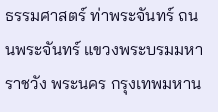ธรรมศาสตร์ ท่าพระจันทร์ ถนนพระจันทร์ แขวงพระบรมมหาราชวัง พระนคร กรุงเทพมหาน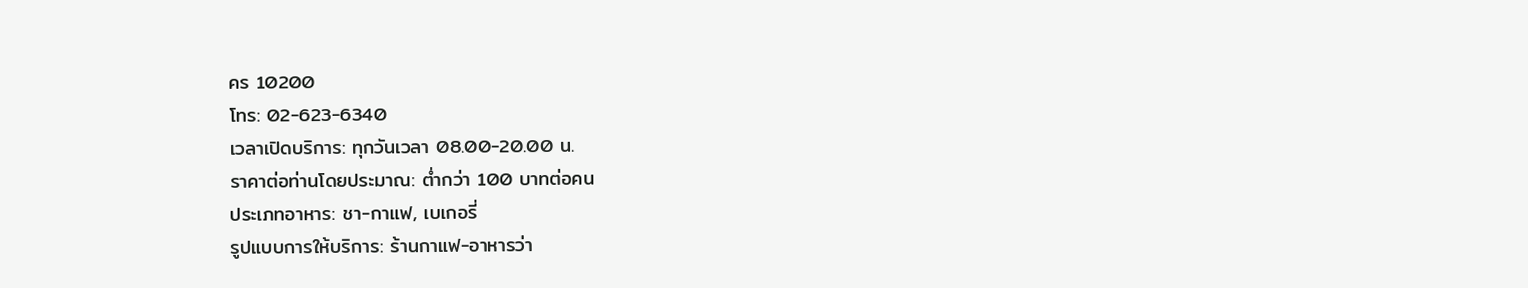คร 10200
โทร: 02-623-6340
เวลาเปิดบริการ: ทุกวันเวลา 08.00-20.00 น.
ราคาต่อท่านโดยประมาณ: ต่ำกว่า 100 บาทต่อคน
ประเภทอาหาร: ชา-กาแฟ, เบเกอรี่
รูปแบบการให้บริการ: ร้านกาแฟ-อาหารว่า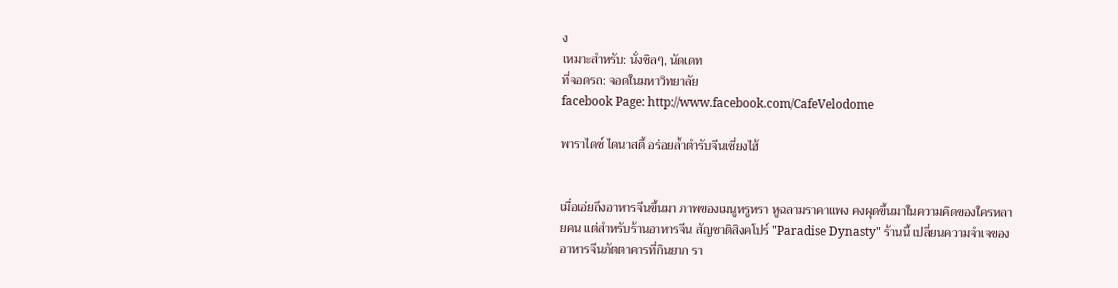ง
เหมาะสำหรับ: นั่งชิลๆ, นัดเดท
ที่จอดรถ: จอดในมหาวิทยาลัย
facebook Page: http://www.facebook.com/CafeVelodome

พาราไดซ์ ไดนาสตี้ อร่อยล้ำตำรับจีนเซี่ยงไฮ้


เมื่อเอ่ยถึงอาหารจีนขึ้นมา ภาพของเมนูหรูหรา หูฉลามราคาแพง คงผุดขึ้นมาในความคิดของใครหลายคน แต่สำหรับร้านอาหารจีน สัญชาติสิงคโปร์ "Paradise Dynasty" ร้านนี้ เปลี่ยนความจำเจของอาหารจีนภัตตาคารที่กินยาก รา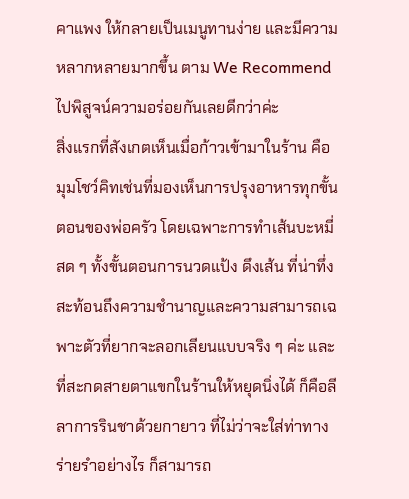คาแพง ให้กลายเป็นเมนูทานง่าย และมีความหลากหลายมากขึ้น ตาม We Recommend ไปพิสูจน์ความอร่อยกันเลยดีกว่าค่ะ
สิ่งแรกที่สังเกตเห็นเมื่อก้าวเข้ามาในร้าน คือ มุมโชว์คิทเช่นที่มองเห็นการปรุงอาหารทุกขั้นตอนของพ่อครัว โดยเฉพาะการทำเส้นบะหมี่สด ๆ ทั้งขั้นตอนการนวดแป้ง ดึงเส้น ที่น่าทึ่ง สะท้อนถึงความชำนาญและความสามารถเฉพาะตัวที่ยากจะลอกเลียนแบบจริง ๆ ค่ะ และที่สะกดสายตาแขกในร้านให้หยุดนิ่งได้ ก็คือลีลาการรินชาด้วยกายาว ที่ไม่ว่าจะใส่ท่าทางร่ายรำอย่างไร ก็สามารถ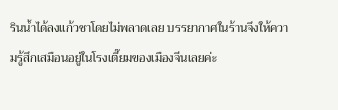รินน้ำได้ลงแก้วชาโดยไม่พลาดเลย บรรยากาศในร้านจึงให้ความรู้สึกเสมือนอยู่ในโรงเตี๊ยมของเมืองจีนเลยค่ะ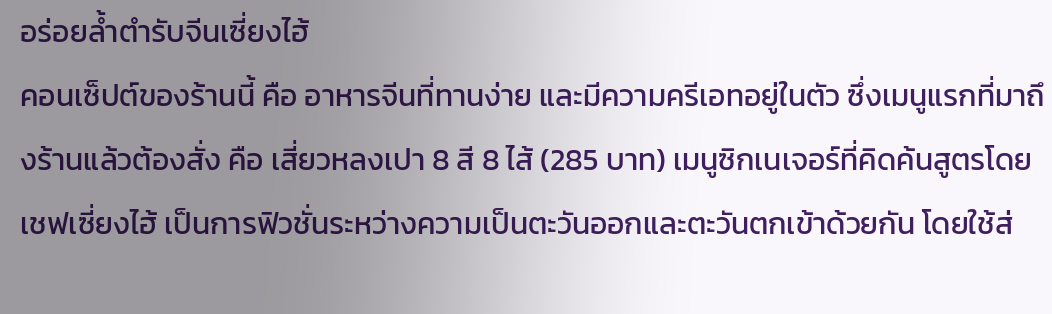อร่อยล้ำตำรับจีนเซี่ยงไฮ้
คอนเซ็ปต์ของร้านนี้ คือ อาหารจีนที่ทานง่าย และมีความครีเอทอยู่ในตัว ซึ่งเมนูแรกที่มาถึงร้านแล้วต้องสั่ง คือ เสี่ยวหลงเปา 8 สี 8 ไส้ (285 บาท) เมนูซิกเนเจอร์ที่คิดค้นสูตรโดยเชฟเซี่ยงไฮ้ เป็นการฟิวชั่นระหว่างความเป็นตะวันออกและตะวันตกเข้าด้วยกัน โดยใช้ส่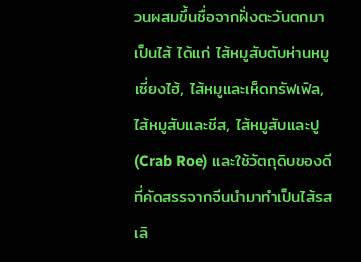วนผสมขึ้นชื่อจากฝั่งตะวันตกมาเป็นไส้ ได้แก่ ไส้หมูสับตับห่านหมูเซี่ยงไฮ้, ไส้หมูและเห็ดทรัฟเฟิล, ไส้หมูสับและชีส, ไส้หมูสับและปู (Crab Roe) และใช้วัตถุดิบของดีที่คัดสรรจากจีนนำมาทำเป็นไส้รสเลิ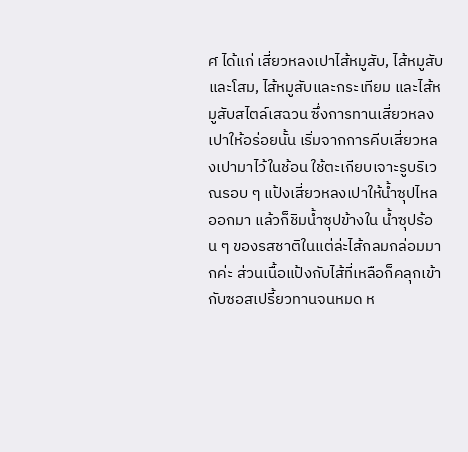ศ ได้แก่ เสี่ยวหลงเปาไส้หมูสับ, ไส้หมูสับและโสม, ไส้หมูสับและกระเทียม และไส้หมูสับสไตล์เสฉวน ซึ่งการทานเสี่ยวหลงเปาให้อร่อยนั้น เริ่มจากการคีบเสี่ยวหลงเปามาไว้ในช้อน ใช้ตะเกียบเจาะรูบริเวณรอบ ๆ แป้งเสี่ยวหลงเปาให้น้ำซุปไหลออกมา แล้วก็ชิมน้ำซุปข้างใน น้ำซุปร้อน ๆ ของรสชาติในแต่ล่ะไส้กลมกล่อมมากค่ะ ส่วนเนื้อแป้งกับไส้ที่เหลือก็คลุกเข้ากับซอสเปรี้ยวทานจนหมด ห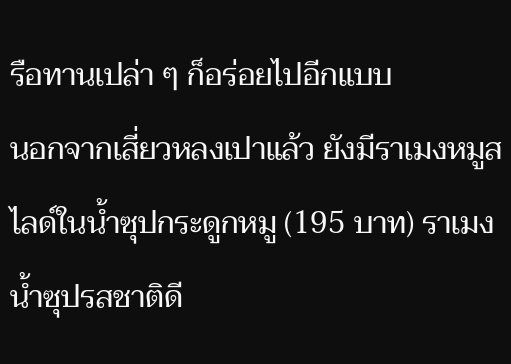รือทานเปล่า ๆ ก็อร่อยไปอีกแบบ
นอกจากเสี่ยวหลงเปาแล้ว ยังมีราเมงหมูสไลด์ในน้ำซุปกระดูกหมู (195 บาท) ราเมงน้ำซุปรสชาติดี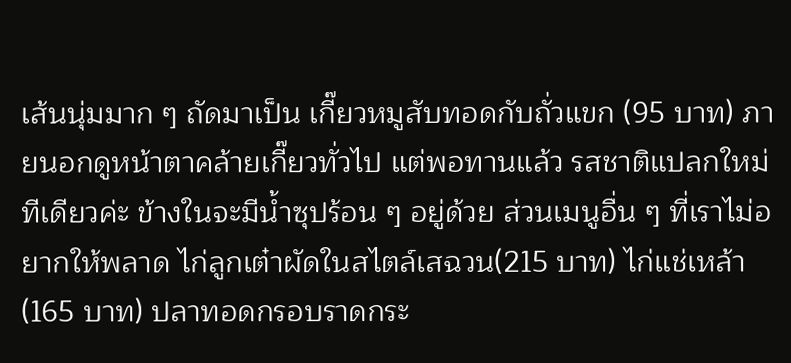เส้นนุ่มมาก ๆ ถัดมาเป็น เกี๊ยวหมูสับทอดกับถั่วแขก (95 บาท) ภายนอกดูหน้าตาคล้ายเกี๊ยวทั่วไป แต่พอทานแล้ว รสชาติแปลกใหม่ทีเดียวค่ะ ข้างในจะมีน้ำซุปร้อน ๆ อยู่ด้วย ส่วนเมนูอื่น ๆ ที่เราไม่อยากให้พลาด ไก่ลูกเต๋าผัดในสไตล์เสฉวน(215 บาท) ไก่แช่เหล้า (165 บาท) ปลาทอดกรอบราดกระ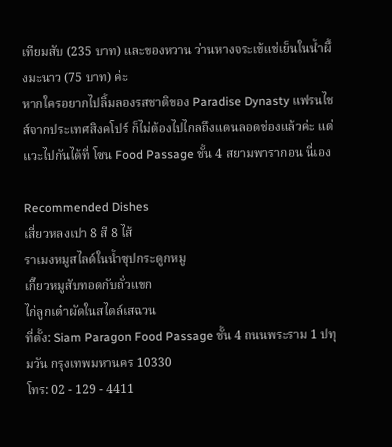เทียมสับ (235 บาท) และของหวาน ว่านหางจระเข้แช่เย็นในน้ำผึ้งมะนาว (75 บาท) ค่ะ
หากใครอยากไปลิ้มลองรสชาติของ Paradise Dynasty แฟรนไชส์จากประเทศสิงคโปร์ ก็ไม่ต้องไปไกลถึงแดนลอดช่องแล้วค่ะ แต่แวะไปกันได้ที่ โซน Food Passage ชั้น 4 สยามพารากอน นี่เอง

Recommended Dishes
เสี่ยวหลงเปา 8 สี 8 ไส้
ราเมงหมูสไลด์ในน้ำซุปกระดูกหมู
เกี๊ยวหมูสับทอดกับถั่วแขก
ไก่ลูกเต๋าผัดในสไตล์เสฉวน
ที่ตั้ง: Siam Paragon Food Passage ชั้น 4 ถนนพระราม 1 ปทุมวัน กรุงเทพมหานคร 10330
โทร: 02 - 129 - 4411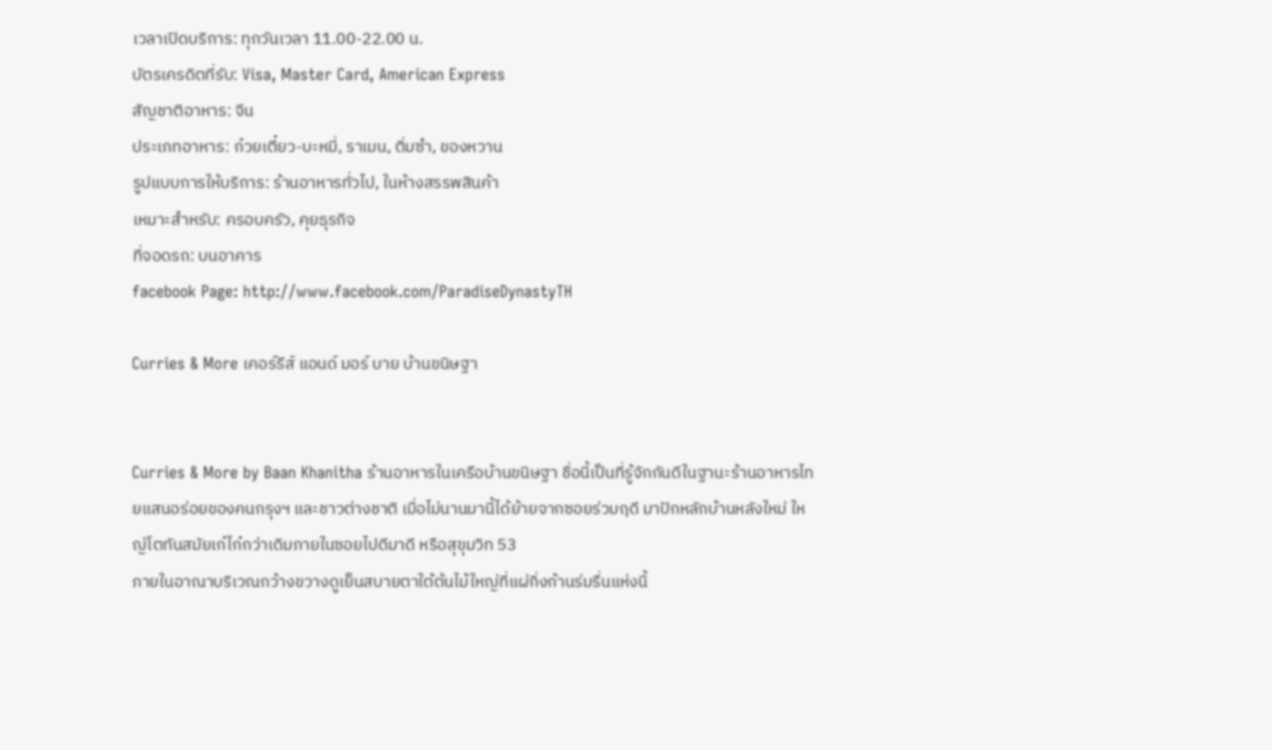เวลาเปิดบริการ: ทุกวันเวลา 11.00-22.00 น.
บัตรเครดิตที่รับ: Visa, Master Card, American Express
สัญชาติอาหาร: จีน
ประเภทอาหาร: ก๋วยเตี๋ยว-บะหมี่, ราเมน, ติ่มซำ, ของหวาน
รูปแบบการให้บริการ: ร้านอาหารทั่วไป, ในห้างสรรพสินค้า
เหมาะสำหรับ: ครอบครัว, คุยธุรกิจ
ที่จอดรถ: บนอาคาร
facebook Page: http://www.facebook.com/ParadiseDynastyTH

Curries & More เคอร์รีส์ แอนด์ มอร์ บาย บ้านขนิษฐา


Curries & More by Baan Khanitha ร้านอาหารในเครือบ้านขนิษฐา ชื่อนี้เป็นที่รู้จักกันดีในฐานะร้านอาหารไทยแสนอร่อยของคนกรุงฯ และชาวต่างชาติ เมื่อไม่นานมานี้ได้ย้ายจากซอยร่วมฤดี มาปักหลักบ้านหลังใหม่ ใหญ่โตทันสมัยเก๋ไก๋กว่าเดิมภายในซอยไปดีมาดี หรือสุขุมวิท 53
ภายในอาณาบริเวณกว้างขวางดูเย็นสบายตาใต้ต้นไม้ใหญ่ที่แผ่กิ่งก้านร่มรื่นแห่งนี้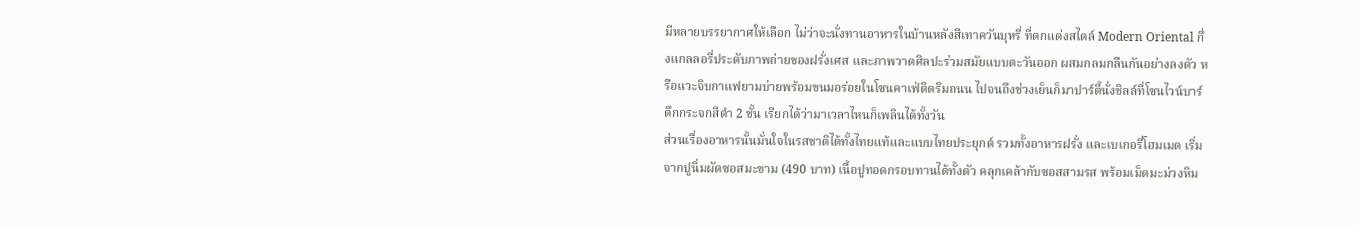มีหลายบรรยากาศให้เลือก ไม่ว่าจะนั่งทานอาหารในบ้านหลังสีเทาควันบุหรี่ ที่ตกแต่งสไตล์ Modern Oriental กึ่งแกลลอรี่ประดับภาพถ่ายของฝรั่งเศส และภาพวาดศิลปะร่วมสมัยแบบตะวันออก ผสมกลมกลืนกันอย่างลงตัว หรือแวะจิบกาแฟยามบ่ายพร้อมขนมอร่อยในโซนคาเฟ่ติดริมถนน ไปจนถึงช่วงเย็นก็มาปาร์ตี้นั่งชิลล์ที่โซนไวน์บาร์ ตึกกระจกสีดำ 2 ชั้น เรียกได้ว่ามาเวลาไหนก็เพลินได้ทั้งวัน
ส่วนเรื่องอาหารนั้นมั่นใจในรสชาติได้ทั้งไทยแท้และแบบไทยประยุกต์ รวมทั้งอาหารฝรั่ง และเบเกอรี่โฮมเมด เริ่มจากปูนิ่มผัดซอสมะขาม (490 บาท) เนื้อปูทอดกรอบทานได้ทั้งตัว คลุกเคล้ากับซอสสามรส พร้อมเม็ดมะม่วงหิม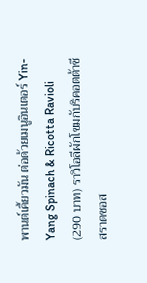พานต์เคี้ยวมัน ต่อด้วยเมนูอินเตอร์ Yin-Yang Spinach & Ricotta Ravioli (290 บาท) ราวิโอลีผักโขมกับริคอตต้าชีสราดซอส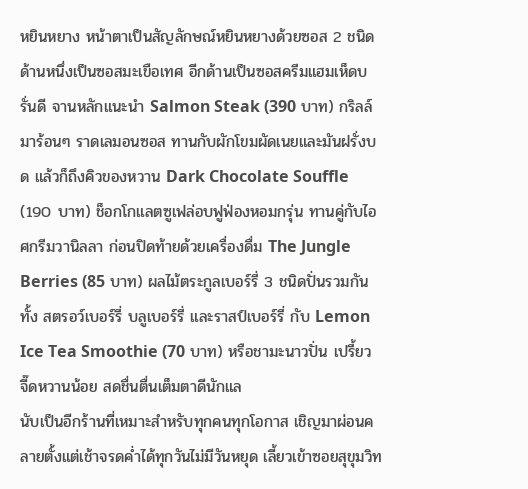หยินหยาง หน้าตาเป็นสัญลักษณ์หยินหยางด้วยซอส 2 ชนิด ด้านหนึ่งเป็นซอสมะเขือเทศ อีกด้านเป็นซอสครีมแฮมเห็ดบรั่นดี จานหลักแนะนำ Salmon Steak (390 บาท) กริลล์มาร้อนๆ ราดเลมอนซอส ทานกับผักโขมผัดเนยและมันฝรั่งบด แล้วก็ถึงคิวของหวาน Dark Chocolate Souffle (190 บาท) ช็อกโกแลตซูเฟล่อบฟูฟ่องหอมกรุ่น ทานคู่กับไอศกรีมวานิลลา ก่อนปิดท้ายด้วยเครื่องดื่ม The Jungle Berries (85 บาท) ผลไม้ตระกูลเบอร์รี่ 3 ชนิดปั่นรวมกันทั้ง สตรอว์เบอร์รี่ บลูเบอร์รี่ และราสป์เบอร์รี่ กับ Lemon Ice Tea Smoothie (70 บาท) หรือชามะนาวปั่น เปรี้ยวจี๊ดหวานน้อย สดชื่นตื่นเต็มตาดีนักแล
นับเป็นอีกร้านที่เหมาะสำหรับทุกคนทุกโอกาส เชิญมาผ่อนคลายตั้งแต่เช้าจรดค่ำได้ทุกวันไม่มีวันหยุด เลี้ยวเข้าซอยสุขุมวิท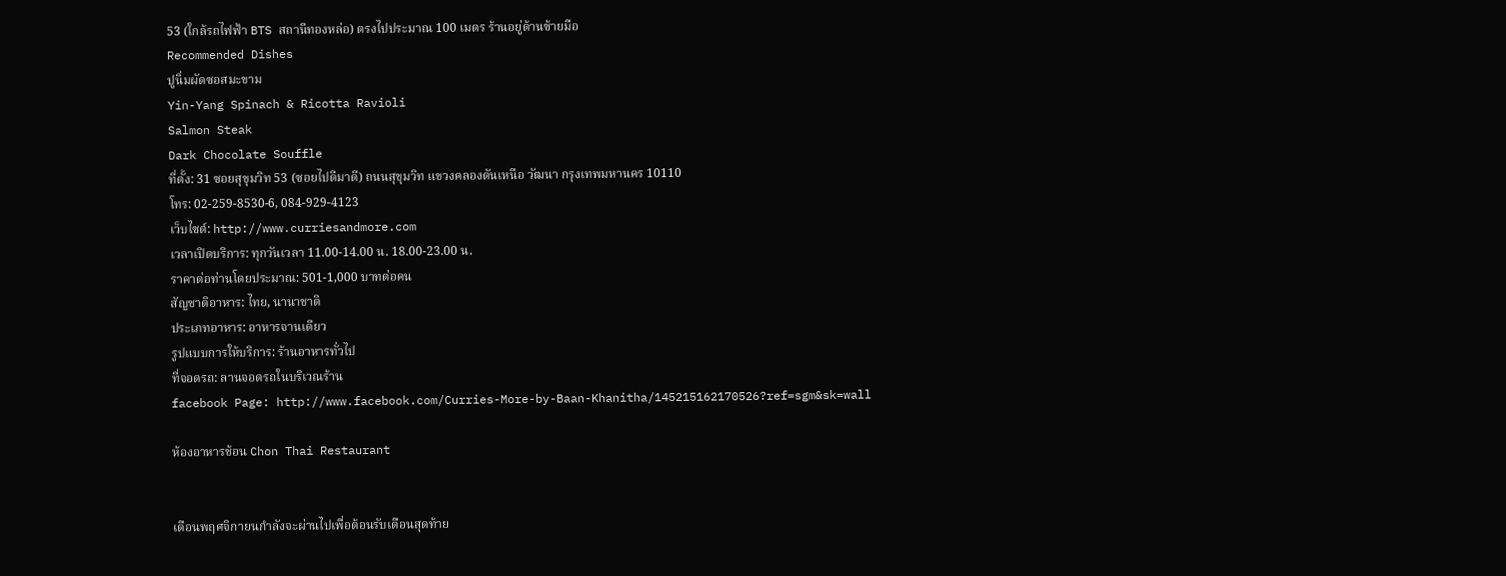53 (ใกล้รถไฟฟ้า BTS สถานีทองหล่อ) ตรงไปประมาณ 100 เมตร ร้านอยู่ด้านซ้ายมือ
Recommended Dishes
ปูนิ่มผัดซอสมะขาม
Yin-Yang Spinach & Ricotta Ravioli
Salmon Steak
Dark Chocolate Souffle
ที่ตั้ง: 31 ซอยสุขุมวิท 53 (ซอยไปดีมาดี) ถนนสุขุมวิท แขวงคลองตันเหนือ วัฒนา กรุงเทพมหานคร 10110
โทร: 02-259-8530-6, 084-929-4123
เว็บไซต์: http://www.curriesandmore.com
เวลาเปิดบริการ: ทุกวันเวลา 11.00-14.00 น. 18.00-23.00 น.
ราคาต่อท่านโดยประมาณ: 501-1,000 บาทต่อคน
สัญชาติอาหาร: ไทย, นานาชาติ
ประเภทอาหาร: อาหารจานเดียว
รูปแบบการให้บริการ: ร้านอาหารทั่วไป
ที่จอดรถ: ลานจอดรถในบริเวณร้าน
facebook Page: http://www.facebook.com/Curries-More-by-Baan-Khanitha/145215162170526?ref=sgm&sk=wall

ห้องอาหารช้อน Chon Thai Restaurant


เดือนพฤศจิกายนกำลังจะผ่านไปเพื่อต้อนรับเดือนสุดท้าย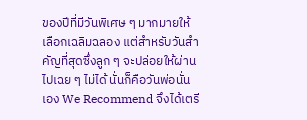ของปีที่มีวันพิเศษ ๆ มากมายให้เลือกเฉลิมฉลอง แต่สำหรับวันสำคัญที่สุดซึ่งลูก ๆ จะปล่อยให้ผ่านไปเฉย ๆ ไม่ได้ นั่นก็คือวันพ่อนั่นเอง We Recommend จึงได้เตรี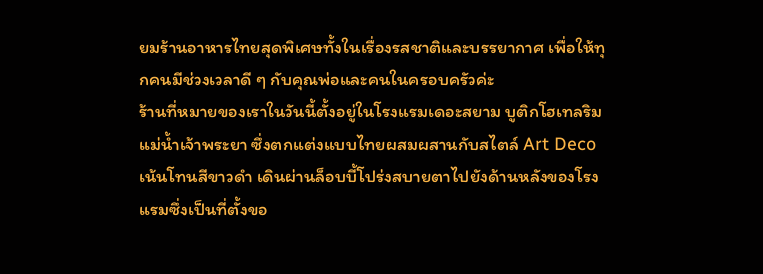ยมร้านอาหารไทยสุดพิเศษทั้งในเรื่องรสชาติและบรรยากาศ เพื่อให้ทุกคนมีช่วงเวลาดี ๆ กับคุณพ่อและคนในครอบครัวค่ะ
ร้านที่หมายของเราในวันนี้ตั้งอยู่ในโรงแรมเดอะสยาม บูติกโฮเทลริมแม่น้ำเจ้าพระยา ซึ่งตกแต่งแบบไทยผสมผสานกับสไตล์ Art Deco เน้นโทนสีขาวดำ เดินผ่านล็อบบี้โปร่งสบายตาไปยังด้านหลังของโรงแรมซึ่งเป็นที่ตั้งขอ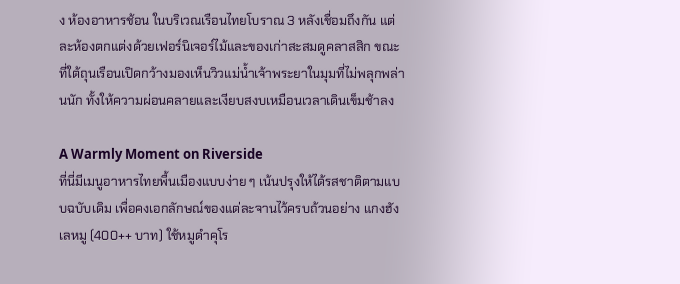ง ห้องอาหารช้อน ในบริเวณเรือนไทยโบราณ 3 หลังเชื่อมถึงกัน แต่ละห้องตกแต่งด้วยเฟอร์นิเจอร์ไม้และของเก่าสะสมดูคลาสสิก ขณะที่ใต้ถุนเรือนเปิดกว้างมองเห็นวิวแม่น้ำเจ้าพระยาในมุมที่ไม่พลุกพล่านนัก ทั้งให้ความผ่อนคลายและเงียบสงบเหมือนเวลาเดินเข็มช้าลง

A Warmly Moment on Riverside
ที่นี่มีเมนูอาหารไทยพื้นเมืองแบบง่าย ๆ เน้นปรุงให้ได้รสชาติตามแบบฉบับเดิม เพื่อคงเอกลักษณ์ของแต่ละจานไว้ครบถ้วนอย่าง แกงฮังเลหมู (400++ บาท) ใช้หมูดำคุโร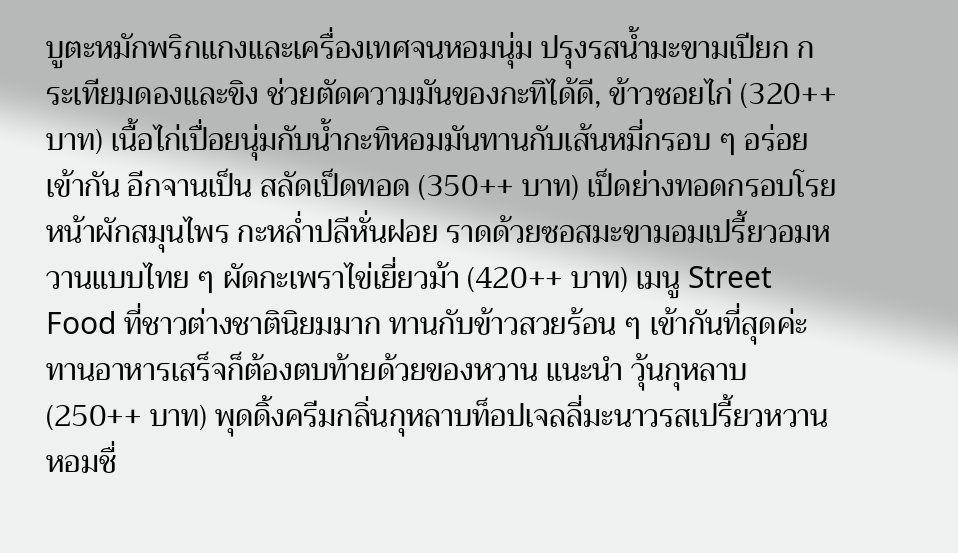บูตะหมักพริกแกงและเครื่องเทศจนหอมนุ่ม ปรุงรสน้ำมะขามเปียก กระเทียมดองและขิง ช่วยตัดความมันของกะทิได้ดี, ข้าวซอยไก่ (320++ บาท) เนื้อไก่เปื่อยนุ่มกับน้ำกะทิหอมมันทานกับเส้นหมี่กรอบ ๆ อร่อยเข้ากัน อีกจานเป็น สลัดเป็ดทอด (350++ บาท) เป็ดย่างทอดกรอบโรยหน้าผักสมุนไพร กะหล่ำปลีหั่นฝอย ราดด้วยซอสมะขามอมเปรี้ยวอมหวานแบบไทย ๆ ผัดกะเพราไข่เยี่ยวม้า (420++ บาท) เมนู Street Food ที่ชาวต่างชาตินิยมมาก ทานกับข้าวสวยร้อน ๆ เข้ากันที่สุดค่ะ
ทานอาหารเสร็จก็ต้องตบท้ายด้วยของหวาน แนะนำ วุ้นกุหลาบ (250++ บาท) พุดดิ้งครีมกลิ่นกุหลาบท็อปเจลลี่มะนาวรสเปรี้ยวหวานหอมชื่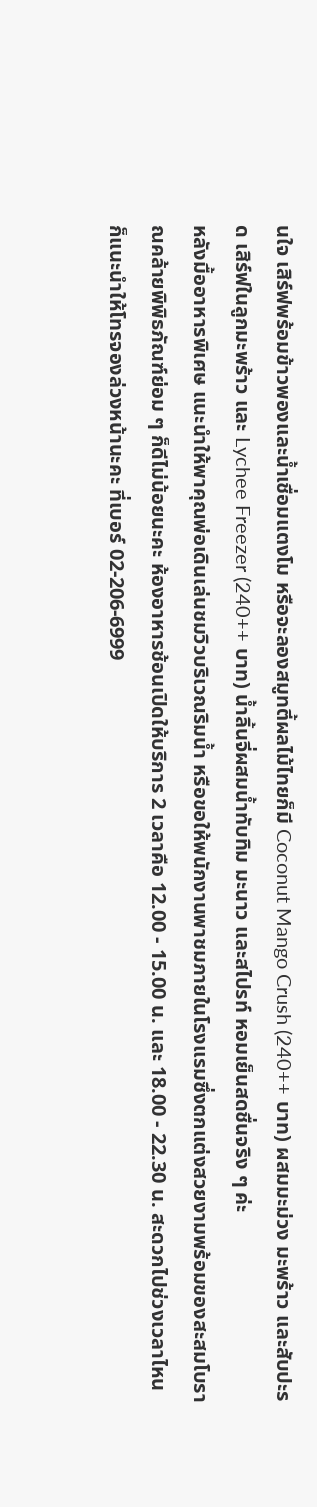นใจ เสิร์ฟพร้อมข้าวพองและน้ำเชื่อมแตงโม หรือจะลองสมูทตี้ผลไม้ไทยก็มี Coconut Mango Crush (240++ บาท) ผสมมะม่วง มะพร้าว และสับปะรด เสิร์ฟในลูกมะพร้าว และ Lychee Freezer (240++ บาท) น้ำลิ้นจี่ผสมน้ำทับทิม มะนาว และสไปรท์ หอมเย็นสดชื่นจริง ๆ ค่ะ
หลังมื้ออาหารพิเศษ แนะนำให้พาคุณพ่อเดินเล่นชมวิวบริเวณริมน้ำ หรือขอให้พนักงานพาชมภายในโรงแรมซึ่งตกแต่งสวยงามพร้อมของสะสมโบราณคล้ายพิพิธภัณฑ์ย่อม ๆ ก็ดีไม่น้อยนะคะ ห้องอาหารช้อนเปิดให้บริการ 2 เวลาคือ 12.00 - 15.00 น. และ 18.00 - 22.30 น. สะดวกไปช่วงเวลาไหนก็แนะนำให้โทรจองล่วงหน้านะคะ ที่เบอร์ 02-206-6999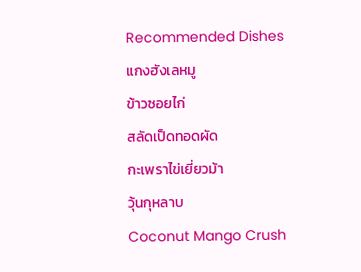Recommended Dishes
แกงฮังเลหมู
ข้าวซอยไก่
สลัดเป็ดทอดผัด
กะเพราไข่เยี่ยวม้า
วุ้นกุหลาบ
Coconut Mango Crush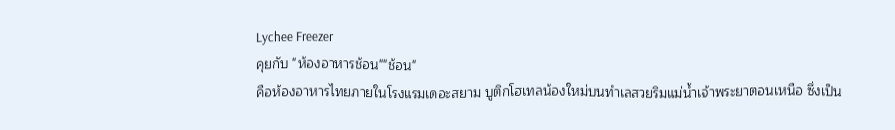Lychee Freezer
คุยกับ "ห้องอาหารช้อน""ช้อน"
คือห้องอาหารไทยภายในโรงแรมเดอะสยาม บูติกโฮเทลน้องใหม่บนทำเลสวยริมแม่น้ำเจ้าพระยาตอนเหนือ ซึ่งเป็น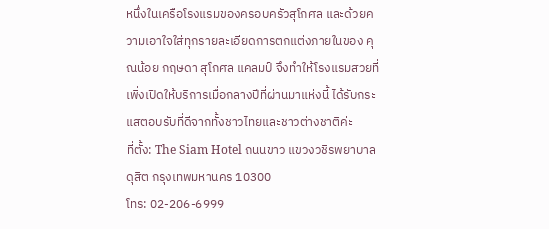หนึ่งในเครือโรงแรมของครอบครัวสุโกศล และด้วยความเอาใจใส่ทุกรายละเอียดการตกแต่งภายในของ คุณน้อย กฤษดา สุโกศล แคลมป์ จึงทำให้โรงแรมสวยที่เพิ่งเปิดให้บริการเมื่อกลางปีที่ผ่านมาแห่งนี้ ได้รับกระแสตอบรับที่ดีจากทั้งชาวไทยและชาวต่างชาติค่ะ
ที่ตั้ง: The Siam Hotel ถนนขาว แขวงวชิรพยาบาล ดุสิต กรุงเทพมหานคร 10300
โทร: 02-206-6999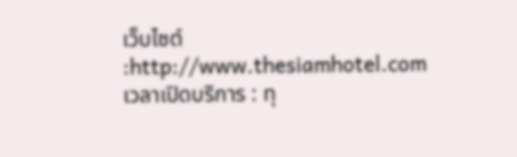เว็บไซต์ :http://www.thesiamhotel.com
เวลาเปิดบริการ : ทุ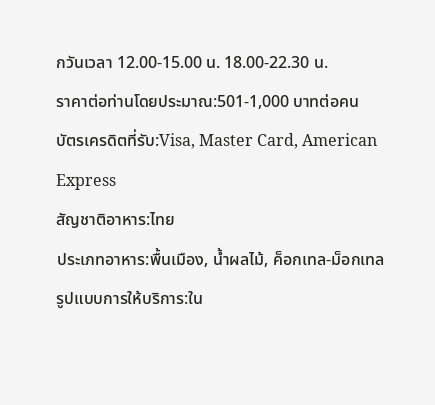กวันเวลา 12.00-15.00 น. 18.00-22.30 น.
ราคาต่อท่านโดยประมาณ:501-1,000 บาทต่อคน
บัตรเครดิตที่รับ:Visa, Master Card, American Express
สัญชาติอาหาร:ไทย
ประเภทอาหาร:พื้นเมือง, น้ำผลไม้, ค็อกเทล-ม็อกเทล
รูปแบบการให้บริการ:ใน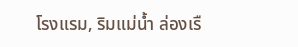โรงแรม, ริมแม่น้ำ ล่องเรื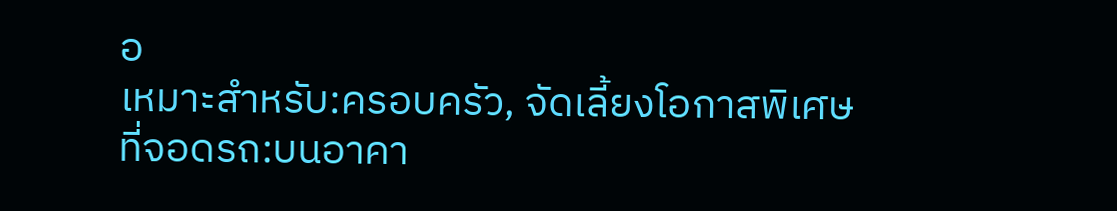อ
เหมาะสำหรับ:ครอบครัว, จัดเลี้ยงโอกาสพิเศษ
ที่จอดรถ:บนอาคา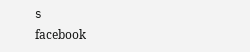ร
facebook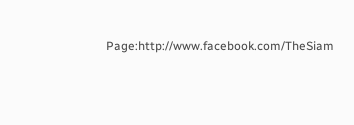Page:http://www.facebook.com/TheSiam